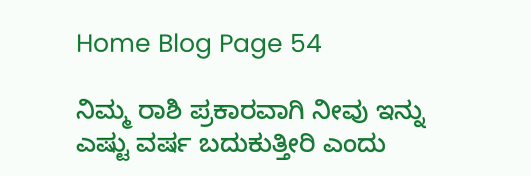Home Blog Page 54

ನಿಮ್ಮ ರಾಶಿ ಪ್ರಕಾರವಾಗಿ ನೀವು ಇನ್ನು ಎಷ್ಟು ವರ್ಷ ಬದುಕುತ್ತೀರಿ ಎಂದು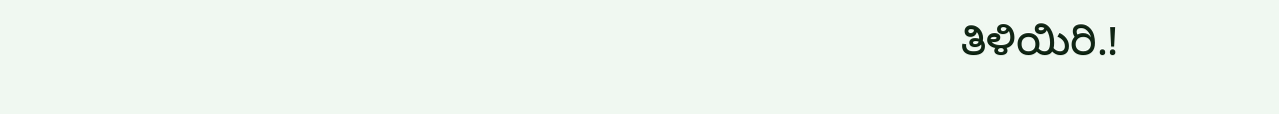ತಿಳಿಯಿರಿ.!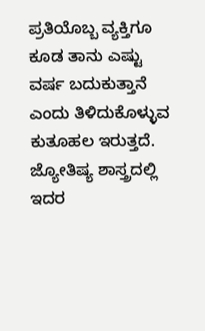ಪ್ರತಿಯೊಬ್ಬ ವ್ಯಕ್ತಿಗೂ ಕೂಡ ತಾನು ಎಷ್ಟು ವರ್ಷ ಬದುಕುತ್ತಾನೆ ಎಂದು ತಿಳಿದುಕೊಳ್ಳುವ ಕುತೂಹಲ ಇರುತ್ತದೆ. ಜ್ಯೋತಿಷ್ಯ ಶಾಸ್ತ್ರದಲ್ಲಿ ಇದರ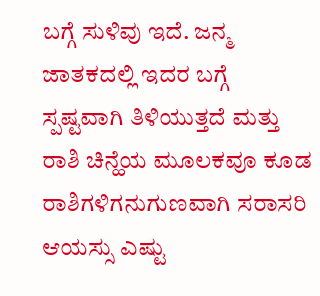ಬಗ್ಗೆ ಸುಳಿವು ಇದೆ. ಜನ್ಮ ಜಾತಕದಲ್ಲಿ ಇದರ ಬಗ್ಗೆ ಸ್ಪಷ್ಟವಾಗಿ ತಿಳಿಯುತ್ತದೆ ಮತ್ತು ರಾಶಿ ಚಿನ್ಹೆಯ ಮೂಲಕವೂ ಕೂಡ ರಾಶಿಗಳಿಗನುಗುಣವಾಗಿ ಸರಾಸರಿ ಆಯಸ್ಸು ಎಷ್ಟು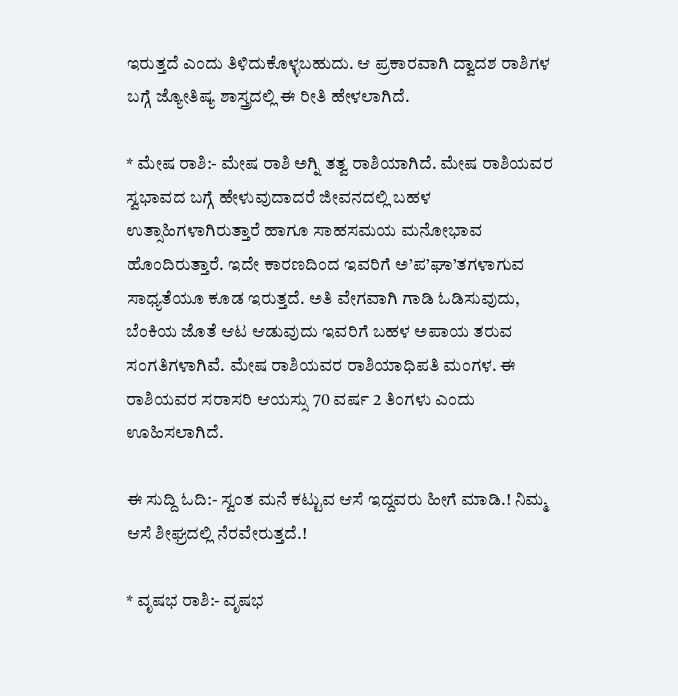ಇರುತ್ತದೆ ಎಂದು ತಿಳಿದುಕೊಳ್ಳಬಹುದು. ಆ ಪ್ರಕಾರವಾಗಿ ದ್ವಾದಶ ರಾಶಿಗಳ ಬಗ್ಗೆ ಜ್ಯೋತಿಷ್ಯ ಶಾಸ್ತ್ರದಲ್ಲಿ ಈ ರೀತಿ ಹೇಳಲಾಗಿದೆ.

* ಮೇಷ ರಾಶಿ:- ಮೇಷ ರಾಶಿ ಅಗ್ನಿ ತತ್ವ ರಾಶಿಯಾಗಿದೆ. ಮೇಷ ರಾಶಿಯವರ ಸ್ವಭಾವದ ಬಗ್ಗೆ ಹೇಳುವುದಾದರೆ ಜೀವನದಲ್ಲಿ ಬಹಳ ಉತ್ಸಾಹಿಗಳಾಗಿರುತ್ತಾರೆ ಹಾಗೂ ಸಾಹಸಮಯ ಮನೋಭಾವ ಹೊಂದಿರುತ್ತಾರೆ. ಇದೇ ಕಾರಣದಿಂದ ಇವರಿಗೆ ಅ’ಪ’ಘಾ’ತಗಳಾಗುವ ಸಾಧ್ಯತೆಯೂ ಕೂಡ ಇರುತ್ತದೆ. ಅತಿ ವೇಗವಾಗಿ ಗಾಡಿ ಓಡಿಸುವುದು, ಬೆಂಕಿಯ ಜೊತೆ ಆಟ ಆಡುವುದು ಇವರಿಗೆ ಬಹಳ ಅಪಾಯ ತರುವ ಸಂಗತಿಗಳಾಗಿವೆ. ಮೇಷ ರಾಶಿಯವರ ರಾಶಿಯಾಧಿಪತಿ ಮಂಗಳ. ಈ ರಾಶಿಯವರ ಸರಾಸರಿ ಆಯಸ್ಸು 70 ವರ್ಷ 2 ತಿಂಗಳು ಎಂದು ಊಹಿಸಲಾಗಿದೆ.

ಈ ಸುದ್ದಿ ಓದಿ:- ಸ್ವಂತ ಮನೆ ಕಟ್ಟುವ ಆಸೆ ಇದ್ದವರು ಹೀಗೆ ಮಾಡಿ.! ನಿಮ್ಮ ಆಸೆ ಶೀಘ್ರದಲ್ಲಿ ನೆರವೇರುತ್ತದೆ.!

* ವೃಷಭ ರಾಶಿ:- ವೃಷಭ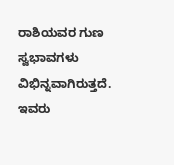ರಾಶಿಯವರ ಗುಣ ಸ್ವಭಾವಗಳು ವಿಭಿನ್ನವಾಗಿರುತ್ತದೆ. ಇವರು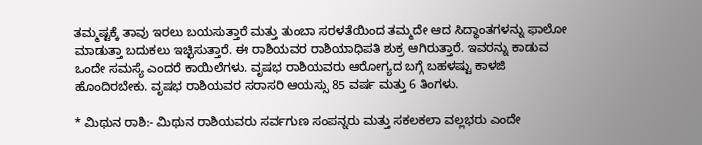ತಮ್ಮಷ್ಟಕ್ಕೆ ತಾವು ಇರಲು ಬಯಸುತ್ತಾರೆ ಮತ್ತು ತುಂಬಾ ಸರಳತೆಯಿಂದ ತಮ್ಮದೇ ಆದ ಸಿದ್ಧಾಂತಗಳನ್ನು ಫಾಲೋ ಮಾಡುತ್ತಾ ಬದುಕಲು ಇಚ್ಛಿಸುತ್ತಾರೆ. ಈ ರಾಶಿಯವರ ರಾಶಿಯಾಧಿಪತಿ ಶುಕ್ರ ಆಗಿರುತ್ತಾರೆ. ಇವರನ್ನು ಕಾಡುವ ಒಂದೇ ಸಮಸ್ಯೆ ಎಂದರೆ ಕಾಯಿಲೆಗಳು. ವೃಷಭ ರಾಶಿಯವರು ಆರೋಗ್ಯದ ಬಗ್ಗೆ ಬಹಳಷ್ಟು ಕಾಳಜಿ ಹೊಂದಿರಬೇಕು. ವೃಷಭ ರಾಶಿಯವರ ಸರಾಸರಿ ಆಯಸ್ಸು 85 ವರ್ಷ ಮತ್ತು 6 ತಿಂಗಳು.

* ಮಿಥುನ ರಾಶಿ:- ಮಿಥುನ ರಾಶಿಯವರು ಸರ್ವಗುಣ ಸಂಪನ್ನರು ಮತ್ತು ಸಕಲಕಲಾ ವಲ್ಲಭರು ಎಂದೇ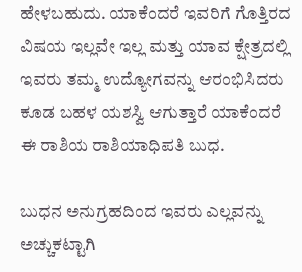ಹೇಳಬಹುದು. ಯಾಕೆಂದರೆ ಇವರಿಗೆ ಗೊತ್ತಿರದ ವಿಷಯ ಇಲ್ಲವೇ ಇಲ್ಲ ಮತ್ತು ಯಾವ ಕ್ಷೇತ್ರದಲ್ಲಿ ಇವರು ತಮ್ಮ ಉದ್ಯೋಗವನ್ನು ಆರಂಭಿಸಿದರು ಕೂಡ ಬಹಳ ಯಶಸ್ವಿ ಆಗುತ್ತಾರೆ ಯಾಕೆಂದರೆ ಈ ರಾಶಿಯ ರಾಶಿಯಾಧಿಪತಿ ಬುಧ.

ಬುಧನ ಅನುಗ್ರಹದಿಂದ ಇವರು ಎಲ್ಲವನ್ನು ಅಚ್ಚುಕಟ್ಟಾಗಿ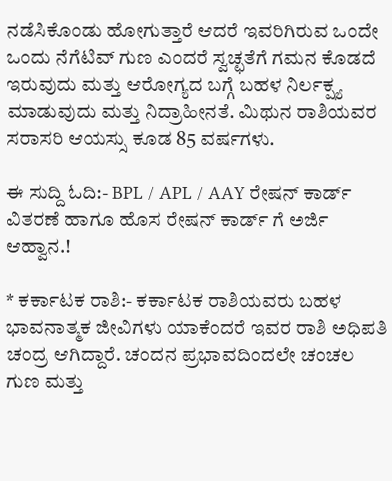ನಡೆಸಿಕೊಂಡು ಹೋಗುತ್ತಾರೆ ಆದರೆ ಇವರಿಗಿರುವ ಒಂದೇ ಒಂದು ನೆಗೆಟಿವ್ ಗುಣ ಎಂದರೆ ಸ್ವಚ್ಛತೆಗೆ ಗಮನ ಕೊಡದೆ ಇರುವುದು ಮತ್ತು ಆರೋಗ್ಯದ ಬಗ್ಗೆ ಬಹಳ ನಿರ್ಲಕ್ಷ್ಯ ಮಾಡುವುದು ಮತ್ತು ನಿದ್ರಾಹೀನತೆ. ಮಿಥುನ ರಾಶಿಯವರ ಸರಾಸರಿ ಆಯಸ್ಸು ಕೂಡ 85 ವರ್ಷಗಳು.

ಈ ಸುದ್ದಿ ಓದಿ:- BPL / APL / AAY ರೇಷನ್ ಕಾರ್ಡ್ ವಿತರಣೆ ಹಾಗೂ ಹೊಸ ರೇಷನ್ ಕಾರ್ಡ್ ಗೆ ಅರ್ಜಿ ಆಹ್ವಾನ.!

* ಕರ್ಕಾಟಕ ರಾಶಿ:- ಕರ್ಕಾಟಕ ರಾಶಿಯವರು ಬಹಳ ಭಾವನಾತ್ಮಕ ಜೀವಿಗಳು ಯಾಕೆಂದರೆ ಇವರ ರಾಶಿ ಅಧಿಪತಿ ಚಂದ್ರ ಆಗಿದ್ದಾರೆ. ಚಂದನ ಪ್ರಭಾವದಿಂದಲೇ ಚಂಚಲ ಗುಣ ಮತ್ತು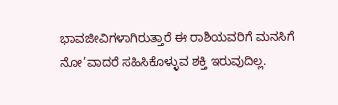ಭಾವಜೀವಿಗಳಾಗಿರುತ್ತಾರೆ ಈ ರಾಶಿಯವರಿಗೆ ಮನಸಿಗೆ ನೋ’ವಾದರೆ ಸಹಿಸಿಕೊಳ್ಳುವ ಶಕ್ತಿ ಇರುವುದಿಲ್ಲ.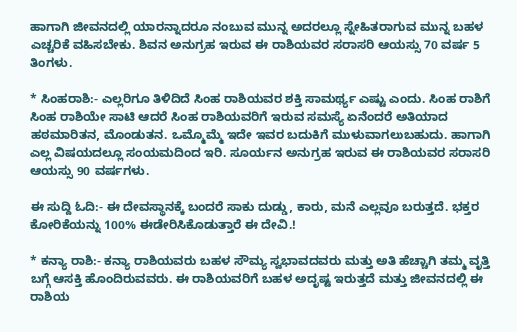ಹಾಗಾಗಿ ಜೀವನದಲ್ಲಿ ಯಾರನ್ನಾದರೂ ನಂಬುವ ಮುನ್ನ ಅದರಲ್ಲೂ ಸ್ನೇಹಿತರಾಗುವ ಮುನ್ನ ಬಹಳ ಎಚ್ಚರಿಕೆ ವಹಿಸಬೇಕು. ಶಿವನ ಅನುಗ್ರಹ ಇರುವ ಈ ರಾಶಿಯವರ ಸರಾಸರಿ ಆಯಸ್ಸು 70 ವರ್ಷ 5 ತಿಂಗಳು.

* ಸಿಂಹರಾಶಿ:- ಎಲ್ಲರಿಗೂ ತಿಳಿದಿದೆ ಸಿಂಹ ರಾಶಿಯವರ ಶಕ್ತಿ ಸಾಮರ್ಥ್ಯ ಎಷ್ಟು ಎಂದು. ಸಿಂಹ ರಾಶಿಗೆ ಸಿಂಹ ರಾಶಿಯೇ ಸಾಟಿ ಆದರೆ ಸಿಂಹ ರಾಶಿಯವರಿಗೆ ಇರುವ ಸಮಸ್ಯೆ ಏನೆಂದರೆ ಅತಿಯಾದ ಹಠಮಾರಿತನ, ಮೊಂಡುತನ. ಒಮ್ಮೊಮ್ಮೆ ಇದೇ ಇವರ ಬದುಕಿಗೆ ಮುಳುವಾಗಲುಬಹುದು. ಹಾಗಾಗಿ ಎಲ್ಲ ವಿಷಯದಲ್ಲೂ ಸಂಯಮದಿಂದ ಇರಿ. ಸೂರ್ಯನ ಅನುಗ್ರಹ ಇರುವ ಈ ರಾಶಿಯವರ ಸರಾಸರಿ ಆಯಸ್ಸು 90 ವರ್ಷಗಳು.

ಈ ಸುದ್ದಿ ಓದಿ:- ಈ ದೇವಸ್ಥಾನಕ್ಕೆ ಬಂದರೆ ಸಾಕು ದುಡ್ಡು, ಕಾರು, ಮನೆ ಎಲ್ಲವೂ ಬರುತ್ತದೆ. ಭಕ್ತರ ಕೋರಿಕೆಯನ್ನು 100% ಈಡೇರಿಸಿಕೊಡುತ್ತಾರೆ ಈ ದೇವಿ.!

* ಕನ್ಯಾ ರಾಶಿ:- ಕನ್ಯಾ ರಾಶಿಯವರು ಬಹಳ ಸೌಮ್ಯ ಸ್ವಭಾವದವರು ಮತ್ತು ಅತಿ ಹೆಚ್ಚಾಗಿ ತಮ್ಮ ವೃತ್ತಿ ಬಗ್ಗೆ ಆಸಕ್ತಿ ಹೊಂದಿರುವವರು. ಈ ರಾಶಿಯವರಿಗೆ ಬಹಳ ಅದೃಷ್ಟ ಇರುತ್ತದೆ ಮತ್ತು ಜೀವನದಲ್ಲಿ ಈ ರಾಶಿಯ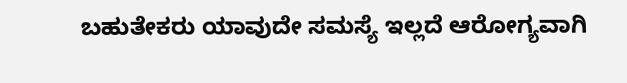ಬಹುತೇಕರು ಯಾವುದೇ ಸಮಸ್ಯೆ ಇಲ್ಲದೆ ಆರೋಗ್ಯವಾಗಿ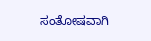ಸಂತೋಷವಾಗಿ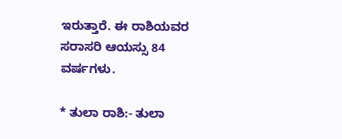ಇರುತ್ತಾರೆ. ಈ ರಾಶಿಯವರ ಸರಾಸರಿ ಆಯಸ್ಸು 84 ವರ್ಷಗಳು.

* ತುಲಾ ರಾಶಿ:- ತುಲಾ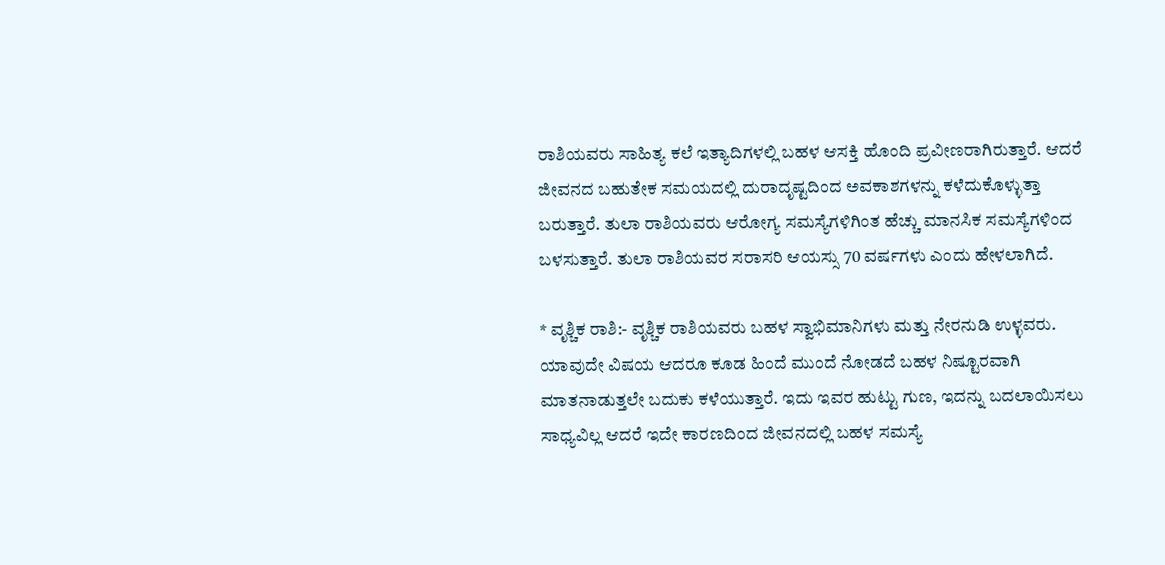ರಾಶಿಯವರು ಸಾಹಿತ್ಯ ಕಲೆ ಇತ್ಯಾದಿಗಳಲ್ಲಿ ಬಹಳ ಆಸಕ್ತಿ ಹೊಂದಿ ಪ್ರವೀಣರಾಗಿರುತ್ತಾರೆ. ಆದರೆ ಜೀವನದ ಬಹುತೇಕ ಸಮಯದಲ್ಲಿ ದುರಾದೃಷ್ಟದಿಂದ ಅವಕಾಶಗಳನ್ನು ಕಳೆದುಕೊಳ್ಳುತ್ತಾ ಬರುತ್ತಾರೆ. ತುಲಾ ರಾಶಿಯವರು ಆರೋಗ್ಯ ಸಮಸ್ಯೆಗಳಿಗಿಂತ ಹೆಚ್ಚು ಮಾನಸಿಕ ಸಮಸ್ಯೆಗಳಿಂದ ಬಳಸುತ್ತಾರೆ. ತುಲಾ ರಾಶಿಯವರ ಸರಾಸರಿ ಆಯಸ್ಸು 70 ವರ್ಷಗಳು ಎಂದು ಹೇಳಲಾಗಿದೆ.

* ವೃಶ್ಚಿಕ ರಾಶಿ:- ವೃಶ್ಚಿಕ ರಾಶಿಯವರು ಬಹಳ ಸ್ವಾಭಿಮಾನಿಗಳು ಮತ್ತು ನೇರನುಡಿ ಉಳ್ಳವರು. ಯಾವುದೇ ವಿಷಯ ಆದರೂ ಕೂಡ ಹಿಂದೆ ಮುಂದೆ ನೋಡದೆ ಬಹಳ ನಿಷ್ಟೂರವಾಗಿ ಮಾತನಾಡುತ್ತಲೇ ಬದುಕು ಕಳೆಯುತ್ತಾರೆ. ಇದು ಇವರ ಹುಟ್ಟು ಗುಣ, ಇದನ್ನು ಬದಲಾಯಿಸಲು ಸಾಧ್ಯವಿಲ್ಲ ಆದರೆ ಇದೇ ಕಾರಣದಿಂದ ಜೀವನದಲ್ಲಿ ಬಹಳ ಸಮಸ್ಯೆ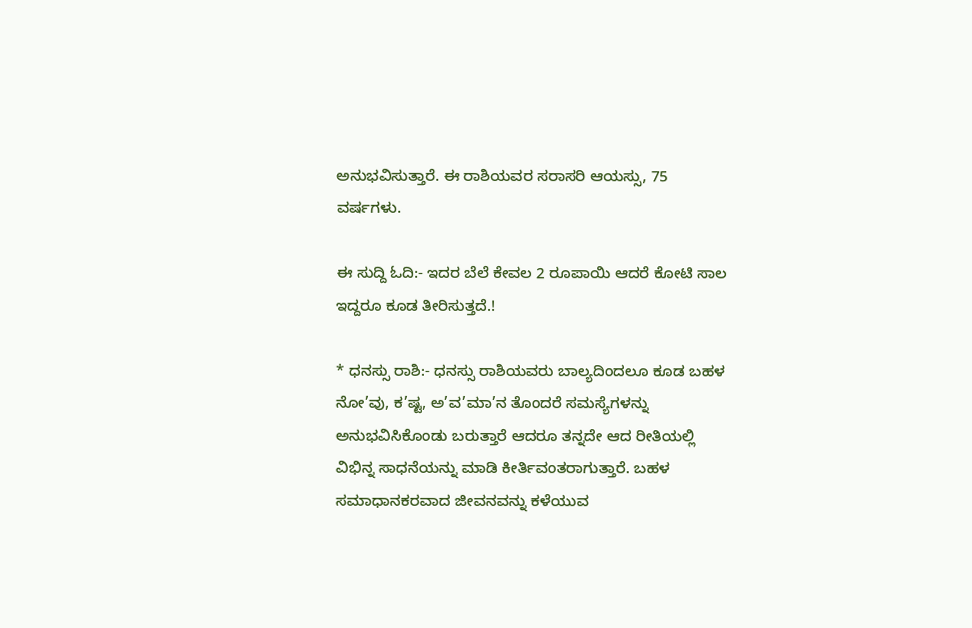ಅನುಭವಿಸುತ್ತಾರೆ. ಈ ರಾಶಿಯವರ ಸರಾಸರಿ ಆಯಸ್ಸು, 75 ವರ್ಷಗಳು.

ಈ ಸುದ್ದಿ ಓದಿ:- ಇದರ ಬೆಲೆ ಕೇವಲ 2 ರೂಪಾಯಿ ಆದರೆ ಕೋಟಿ ಸಾಲ ಇದ್ದರೂ ಕೂಡ ತೀರಿಸುತ್ತದೆ.!

* ಧನಸ್ಸು ರಾಶಿ:- ಧನಸ್ಸು ರಾಶಿಯವರು ಬಾಲ್ಯದಿಂದಲೂ ಕೂಡ ಬಹಳ ನೋ’ವು, ಕ’ಷ್ಟ, ಅ’ವ’ಮಾ’ನ ತೊಂದರೆ ಸಮಸ್ಯೆಗಳನ್ನು ಅನುಭವಿಸಿಕೊಂಡು ಬರುತ್ತಾರೆ ಆದರೂ ತನ್ನದೇ ಆದ ರೀತಿಯಲ್ಲಿ ವಿಭಿನ್ನ ಸಾಧನೆಯನ್ನು ಮಾಡಿ ಕೀರ್ತಿವಂತರಾಗುತ್ತಾರೆ. ಬಹಳ ಸಮಾಧಾನಕರವಾದ ಜೀವನವನ್ನು ಕಳೆಯುವ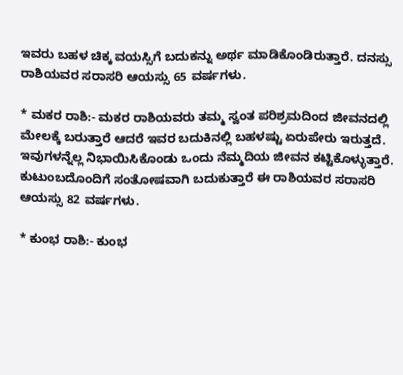ಇವರು ಬಹಳ ಚಿಕ್ಕ ವಯಸ್ಸಿಗೆ ಬದುಕನ್ನು ಅರ್ಥ ಮಾಡಿಕೊಂಡಿರುತ್ತಾರೆ. ದನಸ್ಸು ರಾಶಿಯವರ ಸರಾಸರಿ ಆಯಸ್ಸು 65 ವರ್ಷಗಳು.

* ಮಕರ ರಾಶಿ:- ಮಕರ ರಾಶಿಯವರು ತಮ್ಮ ಸ್ವಂತ ಪರಿಶ್ರಮದಿಂದ ಜೀವನದಲ್ಲಿ ಮೇಲಕ್ಕೆ ಬರುತ್ತಾರೆ ಆದರೆ ಇವರ ಬದುಕಿನಲ್ಲಿ ಬಹಳಷ್ಟು ಏರುಪೇರು ಇರುತ್ತದೆ. ಇವುಗಳನ್ನೆಲ್ಲ ನಿಭಾಯಿಸಿಕೊಂಡು ಒಂದು ನೆಮ್ಮದಿಯ ಜೀವನ ಕಟ್ಟಿಕೊಳ್ಳುತ್ತಾರೆ. ಕುಟುಂಬದೊಂದಿಗೆ ಸಂತೋಷವಾಗಿ ಬದುಕುತ್ತಾರೆ ಈ ರಾಶಿಯವರ ಸರಾಸರಿ ಆಯಸ್ಸು 82 ವರ್ಷಗಳು.

* ಕುಂಭ ರಾಶಿ:- ಕುಂಭ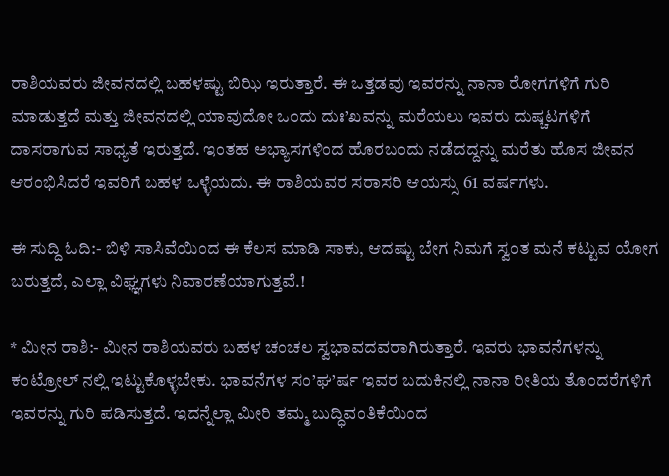ರಾಶಿಯವರು ಜೀವನದಲ್ಲಿ ಬಹಳಷ್ಟು ಬಿಝಿ ಇರುತ್ತಾರೆ. ಈ ಒತ್ತಡವು ಇವರನ್ನು ನಾನಾ ರೋಗಗಳಿಗೆ ಗುರಿ ಮಾಡುತ್ತದೆ ಮತ್ತು ಜೀವನದಲ್ಲಿ ಯಾವುದೋ ಒಂದು ದುಃ’ಖವನ್ನು ಮರೆಯಲು ಇವರು ದುಷ್ಚಟಗಳಿಗೆ ದಾಸರಾಗುವ ಸಾಧ್ಯತೆ ಇರುತ್ತದೆ. ಇಂತಹ ಅಭ್ಯಾಸಗಳಿಂದ ಹೊರಬಂದು ನಡೆದದ್ದನ್ನು ಮರೆತು ಹೊಸ ಜೀವನ ಆರಂಭಿಸಿದರೆ ಇವರಿಗೆ ಬಹಳ ಒಳ್ಳೆಯದು. ಈ ರಾಶಿಯವರ ಸರಾಸರಿ ಆಯಸ್ಸು 61 ವರ್ಷಗಳು.

ಈ ಸುದ್ದಿ ಓದಿ:- ಬಿಳಿ ಸಾಸಿವೆಯಿಂದ ಈ ಕೆಲಸ ಮಾಡಿ ಸಾಕು, ಆದಷ್ಟು ಬೇಗ ನಿಮಗೆ ಸ್ವಂತ ಮನೆ ಕಟ್ಟುವ ಯೋಗ ಬರುತ್ತದೆ, ಎಲ್ಲಾ ವಿಘ್ಞಗಳು ನಿವಾರಣೆಯಾಗುತ್ತವೆ.!

* ಮೀನ ರಾಶಿ:- ಮೀನ ರಾಶಿಯವರು ಬಹಳ ಚಂಚಲ ಸ್ವಭಾವದವರಾಗಿರುತ್ತಾರೆ. ಇವರು ಭಾವನೆಗಳನ್ನು ಕಂಟ್ರೋಲ್ ನಲ್ಲಿ ಇಟ್ಟುಕೊಳ್ಳಬೇಕು. ಭಾವನೆಗಳ ಸಂ’ಘ’ರ್ಷ ಇವರ ಬದುಕಿನಲ್ಲಿ ನಾನಾ ರೀತಿಯ ತೊಂದರೆಗಳಿಗೆ ಇವರನ್ನು ಗುರಿ ಪಡಿಸುತ್ತದೆ. ಇದನ್ನೆಲ್ಲಾ ಮೀರಿ ತಮ್ಮ ಬುದ್ಧಿವಂತಿಕೆಯಿಂದ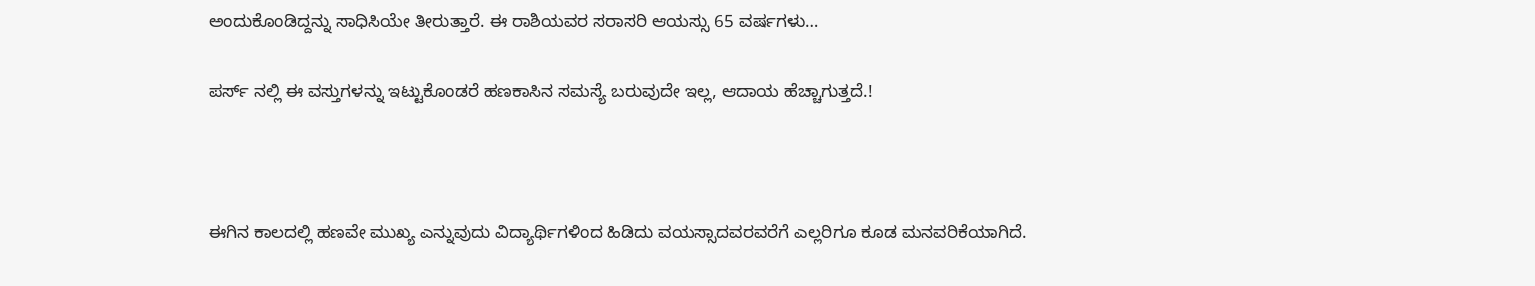ಅಂದುಕೊಂಡಿದ್ದನ್ನು ಸಾಧಿಸಿಯೇ ತೀರುತ್ತಾರೆ. ಈ ರಾಶಿಯವರ ಸರಾಸರಿ ಆಯಸ್ಸು 65 ವರ್ಷಗಳು…

ಪರ್ಸ್ ನಲ್ಲಿ ಈ ವಸ್ತುಗಳನ್ನು ಇಟ್ಟುಕೊಂಡರೆ ಹಣಕಾಸಿನ ಸಮಸ್ಯೆ ಬರುವುದೇ ಇಲ್ಲ, ಆದಾಯ ಹೆಚ್ಚಾಗುತ್ತದೆ.!



ಈಗಿನ ಕಾಲದಲ್ಲಿ ಹಣವೇ ಮುಖ್ಯ ಎನ್ನುವುದು ವಿದ್ಯಾರ್ಥಿಗಳಿಂದ ಹಿಡಿದು ವಯಸ್ಸಾದವರವರೆಗೆ ಎಲ್ಲರಿಗೂ ಕೂಡ ಮನವರಿಕೆಯಾಗಿದೆ.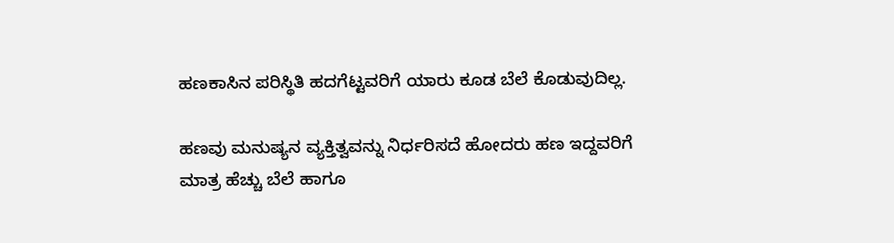ಹಣಕಾಸಿನ ಪರಿಸ್ಥಿತಿ ಹದಗೆಟ್ಟವರಿಗೆ ಯಾರು ಕೂಡ ಬೆಲೆ ಕೊಡುವುದಿಲ್ಲ.

ಹಣವು ಮನುಷ್ಯನ ವ್ಯಕ್ತಿತ್ವವನ್ನು ನಿರ್ಧರಿಸದೆ ಹೋದರು ಹಣ ಇದ್ದವರಿಗೆ ಮಾತ್ರ ಹೆಚ್ಚು ಬೆಲೆ ಹಾಗೂ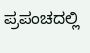ಪ್ರಪಂಚದಲ್ಲಿ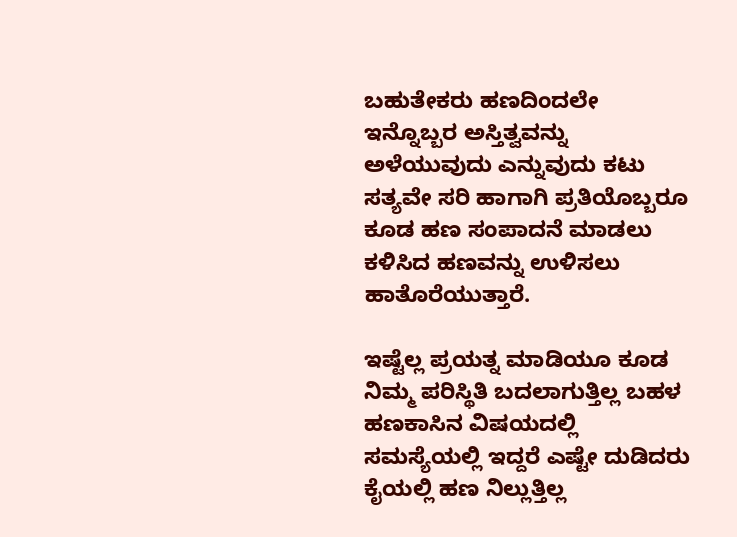ಬಹುತೇಕರು ಹಣದಿಂದಲೇ ಇನ್ನೊಬ್ಬರ ಅಸ್ತಿತ್ವವನ್ನು ಅಳೆಯುವುದು ಎನ್ನುವುದು ಕಟು ಸತ್ಯವೇ ಸರಿ ಹಾಗಾಗಿ ಪ್ರತಿಯೊಬ್ಬರೂ ಕೂಡ ಹಣ ಸಂಪಾದನೆ ಮಾಡಲು ಕಳಿಸಿದ ಹಣವನ್ನು ಉಳಿಸಲು ಹಾತೊರೆಯುತ್ತಾರೆ.

ಇಷ್ಟೆಲ್ಲ ಪ್ರಯತ್ನ ಮಾಡಿಯೂ ಕೂಡ ನಿಮ್ಮ ಪರಿಸ್ಥಿತಿ ಬದಲಾಗುತ್ತಿಲ್ಲ ಬಹಳ ಹಣಕಾಸಿನ ವಿಷಯದಲ್ಲಿ ಸಮಸ್ಯೆಯಲ್ಲಿ ಇದ್ದರೆ ಎಷ್ಟೇ ದುಡಿದರು ಕೈಯಲ್ಲಿ ಹಣ ನಿಲ್ಲುತ್ತಿಲ್ಲ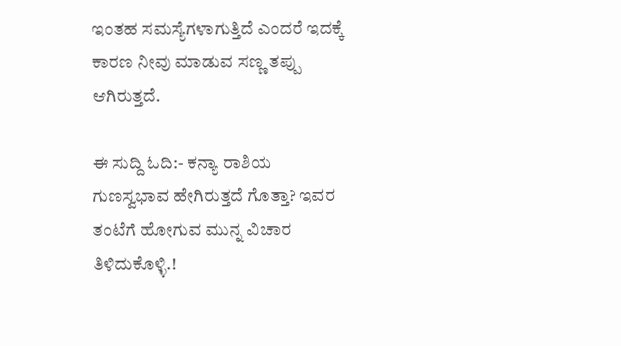ಇಂತಹ ಸಮಸ್ಯೆಗಳಾಗುತ್ತಿದೆ ಎಂದರೆ ಇದಕ್ಕೆ ಕಾರಣ ನೀವು ಮಾಡುವ ಸಣ್ಣ ತಪ್ಪು ಆಗಿರುತ್ತದೆ.

ಈ ಸುದ್ದಿ ಓದಿ:- ಕನ್ಯಾ ರಾಶಿಯ ಗುಣಸ್ವಭಾವ ಹೇಗಿರುತ್ತದೆ ಗೊತ್ತಾ? ಇವರ ತಂಟೆಗೆ ಹೋಗುವ ಮುನ್ನ ವಿಚಾರ ತಿಳಿದುಕೊಳ್ಳಿ.!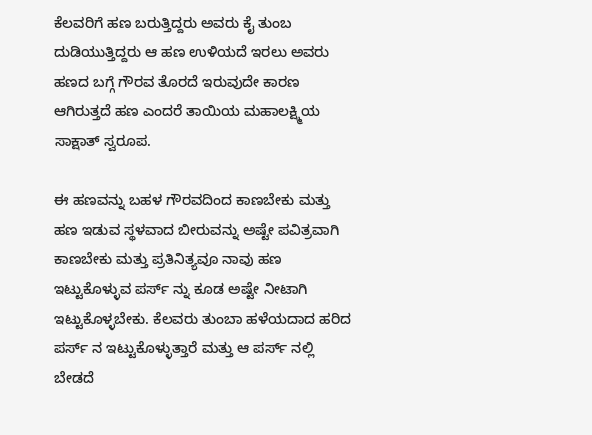ಕೆಲವರಿಗೆ ಹಣ ಬರುತ್ತಿದ್ದರು ಅವರು ಕೈ ತುಂಬ ದುಡಿಯುತ್ತಿದ್ದರು ಆ ಹಣ ಉಳಿಯದೆ ಇರಲು ಅವರು ಹಣದ ಬಗ್ಗೆ ಗೌರವ ತೊರದೆ ಇರುವುದೇ ಕಾರಣ ಆಗಿರುತ್ತದೆ ಹಣ ಎಂದರೆ ತಾಯಿಯ ಮಹಾಲಕ್ಷ್ಮಿಯ ಸಾಕ್ಷಾತ್ ಸ್ವರೂಪ.

ಈ ಹಣವನ್ನು ಬಹಳ ಗೌರವದಿಂದ ಕಾಣಬೇಕು ಮತ್ತು ಹಣ ಇಡುವ ಸ್ಥಳವಾದ ಬೀರುವನ್ನು ಅಷ್ಟೇ ಪವಿತ್ರವಾಗಿ ಕಾಣಬೇಕು ಮತ್ತು ಪ್ರತಿನಿತ್ಯವೂ ನಾವು ಹಣ ಇಟ್ಟುಕೊಳ್ಳುವ ಪರ್ಸ್ ನ್ನು ಕೂಡ ಅಷ್ಟೇ ನೀಟಾಗಿ ಇಟ್ಟುಕೊಳ್ಳಬೇಕು. ಕೆಲವರು ತುಂಬಾ ಹಳೆಯದಾದ ಹರಿದ ಪರ್ಸ್ ನ ಇಟ್ಟುಕೊಳ್ಳುತ್ತಾರೆ ಮತ್ತು ಆ ಪರ್ಸ್ ನಲ್ಲಿ ಬೇಡದೆ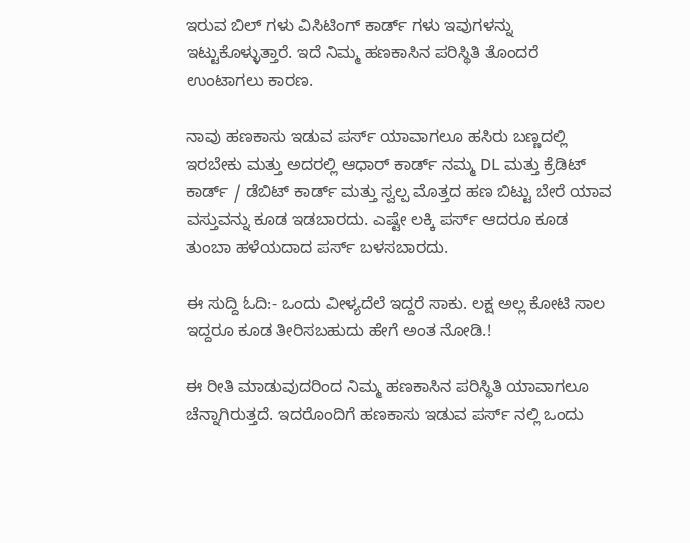ಇರುವ ಬಿಲ್ ಗಳು ವಿಸಿಟಿಂಗ್ ಕಾರ್ಡ್ ಗಳು ಇವುಗಳನ್ನು ಇಟ್ಟುಕೊಳ್ಳುತ್ತಾರೆ. ಇದೆ ನಿಮ್ಮ ಹಣಕಾಸಿನ ಪರಿಸ್ಥಿತಿ ತೊಂದರೆ ಉಂಟಾಗಲು ಕಾರಣ.

ನಾವು ಹಣಕಾಸು ಇಡುವ ಪರ್ಸ್ ಯಾವಾಗಲೂ ಹಸಿರು ಬಣ್ಣದಲ್ಲಿ ಇರಬೇಕು ಮತ್ತು ಅದರಲ್ಲಿ ಆಧಾರ್ ಕಾರ್ಡ್ ನಮ್ಮ DL ಮತ್ತು ಕ್ರೆಡಿಟ್ ಕಾರ್ಡ್ / ಡೆಬಿಟ್ ಕಾರ್ಡ್ ಮತ್ತು ಸ್ವಲ್ಪ ಮೊತ್ತದ ಹಣ ಬಿಟ್ಟು ಬೇರೆ ಯಾವ ವಸ್ತುವನ್ನು ಕೂಡ ಇಡಬಾರದು. ಎಷ್ಟೇ ಲಕ್ಕಿ ಪರ್ಸ್ ಆದರೂ ಕೂಡ ತುಂಬಾ ಹಳೆಯದಾದ ಪರ್ಸ್ ಬಳಸಬಾರದು.

ಈ ಸುದ್ದಿ ಓದಿ:- ಒಂದು ವೀಳ್ಯದೆಲೆ ಇದ್ದರೆ ಸಾಕು. ಲಕ್ಷ ಅಲ್ಲ ಕೋಟಿ ಸಾಲ ಇದ್ದರೂ ಕೂಡ ತೀರಿಸಬಹುದು ಹೇಗೆ ಅಂತ ನೋಡಿ.!

ಈ ರೀತಿ ಮಾಡುವುದರಿಂದ ನಿಮ್ಮ ಹಣಕಾಸಿನ ಪರಿಸ್ಥಿತಿ ಯಾವಾಗಲೂ ಚೆನ್ನಾಗಿರುತ್ತದೆ. ಇದರೊಂದಿಗೆ ಹಣಕಾಸು ಇಡುವ ಪರ್ಸ್ ನಲ್ಲಿ ಒಂದು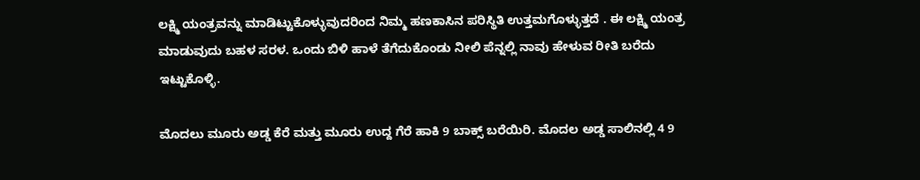ಲಕ್ಷ್ಮಿ ಯಂತ್ರವನ್ನು ಮಾಡಿಟ್ಟುಕೊಳ್ಳುವುದರಿಂದ ನಿಮ್ಮ ಹಣಕಾಸಿನ ಪರಿಸ್ಥಿತಿ ಉತ್ತಮಗೊಳ್ಳುತ್ತದೆ ‌. ಈ ಲಕ್ಷ್ಮಿ ಯಂತ್ರ ಮಾಡುವುದು ಬಹಳ ಸರಳ. ಒಂದು ಬಿಳಿ ಹಾಳೆ ತೆಗೆದುಕೊಂಡು ನೀಲಿ ಪೆನ್ನಲ್ಲಿ ನಾವು ಹೇಳುವ ರೀತಿ ಬರೆದು ಇಟ್ಟುಕೊಳ್ಳಿ.

ಮೊದಲು ಮೂರು ಅಡ್ಡ ಕೆರೆ ಮತ್ತು ಮೂರು ಉದ್ದ ಗೆರೆ ಹಾಕಿ 9 ಬಾಕ್ಸ್ ಬರೆಯಿರಿ. ಮೊದಲ ಅಡ್ಡ ಸಾಲಿನಲ್ಲಿ 4 9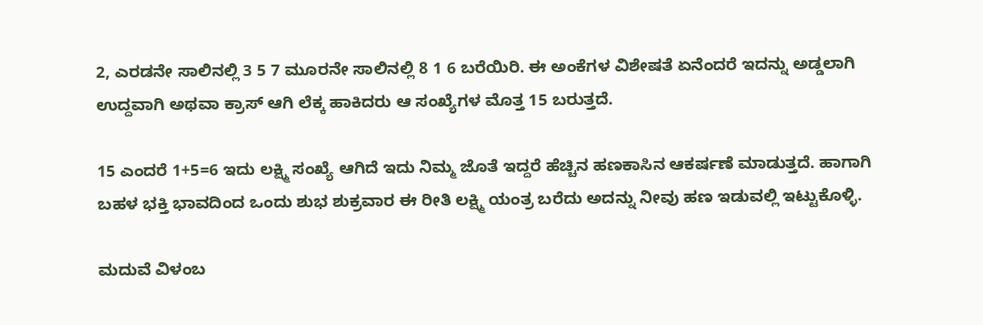2, ಎರಡನೇ ಸಾಲಿನಲ್ಲಿ 3 5 7 ಮೂರನೇ ಸಾಲಿನಲ್ಲಿ 8 1 6 ಬರೆಯಿರಿ. ಈ ಅಂಕೆಗಳ ವಿಶೇಷತೆ ಏನೆಂದರೆ ಇದನ್ನು ಅಡ್ಡಲಾಗಿ ಉದ್ದವಾಗಿ ಅಥವಾ ಕ್ರಾಸ್ ಆಗಿ ಲೆಕ್ಕ ಹಾಕಿದರು ಆ ಸಂಖ್ಯೆಗಳ ಮೊತ್ತ 15 ಬರುತ್ತದೆ.

15 ಎಂದರೆ 1+5=6 ಇದು ಲಕ್ಷ್ಮಿ ಸಂಖ್ಯೆ ಆಗಿದೆ ಇದು ನಿಮ್ಮ ಜೊತೆ ಇದ್ದರೆ ಹೆಚ್ಚಿನ ಹಣಕಾಸಿನ ಆಕರ್ಷಣೆ ಮಾಡುತ್ತದೆ. ಹಾಗಾಗಿ ಬಹಳ ಭಕ್ತಿ ಭಾವದಿಂದ ಒಂದು ಶುಭ ಶುಕ್ರವಾರ ಈ ರೀತಿ ಲಕ್ಷ್ಮಿ ಯಂತ್ರ ಬರೆದು ಅದನ್ನು ನೀವು ಹಣ ಇಡುವಲ್ಲಿ ಇಟ್ಟುಕೊಳ್ಳಿ.

ಮದುವೆ ವಿಳಂಬ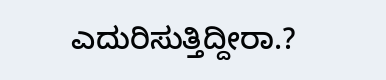ಎದುರಿಸುತ್ತಿದ್ದೀರಾ.?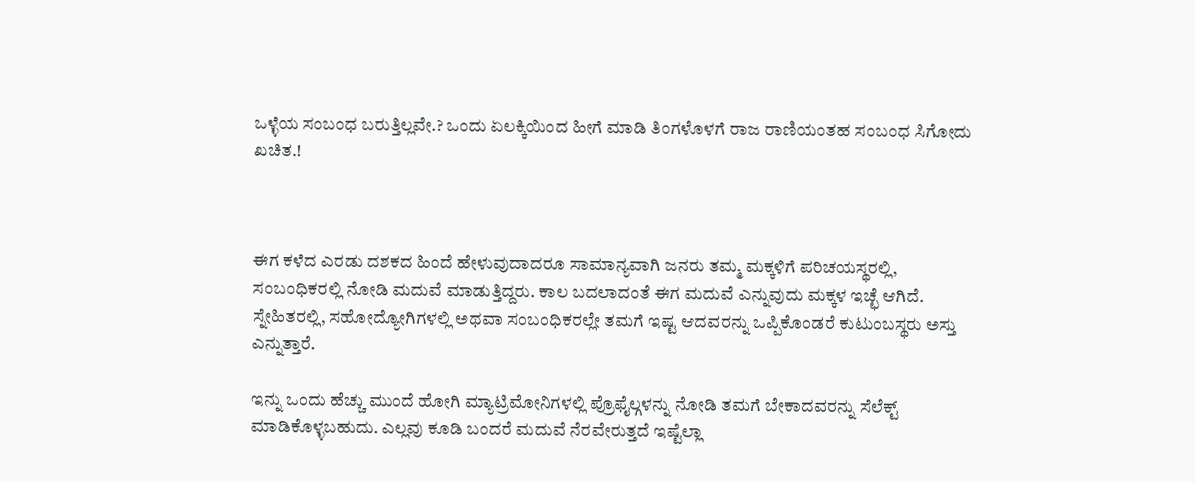ಒಳ್ಳೆಯ ಸಂಬಂಧ ಬರುತ್ತಿಲ್ಲವೇ.? ಒಂದು ಏಲಕ್ಕಿಯಿಂದ ಹೀಗೆ ಮಾಡಿ ತಿಂಗಳೊಳಗೆ ರಾಜ ರಾಣಿಯಂತಹ ಸಂಬಂಧ ಸಿಗೋದು ಖಚಿತ.!



ಈಗ ಕಳೆದ ಎರಡು ದಶಕದ ಹಿಂದೆ ಹೇಳುವುದಾದರೂ ಸಾಮಾನ್ಯವಾಗಿ ಜನರು ತಮ್ಮ ಮಕ್ಕಳಿಗೆ ಪರಿಚಯಸ್ಥರಲ್ಲಿ, ಸಂಬಂಧಿಕರಲ್ಲಿ ನೋಡಿ ಮದುವೆ ಮಾಡುತ್ತಿದ್ದರು. ಕಾಲ ಬದಲಾದಂತೆ ಈಗ ಮದುವೆ ಎನ್ನುವುದು ಮಕ್ಕಳ ಇಚ್ಛೆ ಆಗಿದೆ. ಸ್ನೇಹಿತರಲ್ಲಿ, ಸಹೋದ್ಯೋಗಿಗಳಲ್ಲಿ ಅಥವಾ ಸಂಬಂಧಿಕರಲ್ಲೇ ತಮಗೆ ಇಷ್ಟ ಆದವರನ್ನು ಒಪ್ಪಿಕೊಂಡರೆ ಕುಟುಂಬಸ್ಥರು ಅಸ್ತು ಎನ್ನುತ್ತಾರೆ.

ಇನ್ನು ಒಂದು ಹೆಚ್ಚು ಮುಂದೆ ಹೋಗಿ ಮ್ಯಾಟ್ರಿಮೋನಿಗಳಲ್ಲಿ ಪ್ರೊಫೈಲ್ಗಳನ್ನು ನೋಡಿ ತಮಗೆ ಬೇಕಾದವರನ್ನು ಸೆಲೆಕ್ಟ್ ಮಾಡಿಕೊಳ್ಳಬಹುದು. ಎಲ್ಲವು ಕೂಡಿ ಬಂದರೆ ಮದುವೆ ನೆರವೇರುತ್ತದೆ ಇಷ್ಟೆಲ್ಲಾ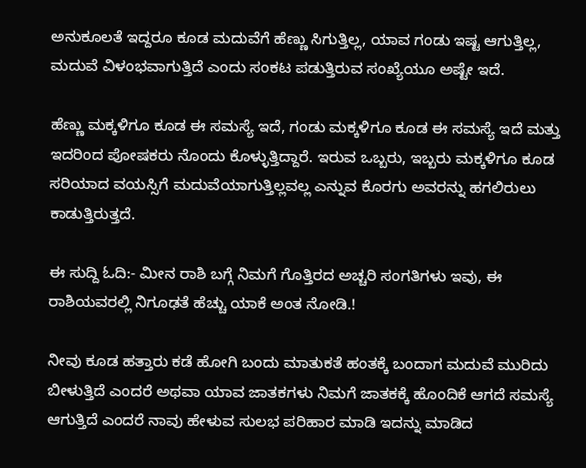ಅನುಕೂಲತೆ ಇದ್ದರೂ ಕೂಡ ಮದುವೆಗೆ ಹೆಣ್ಣು ಸಿಗುತ್ತಿಲ್ಲ, ಯಾವ ಗಂಡು ಇಷ್ಟ ಆಗುತ್ತಿಲ್ಲ, ಮದುವೆ ವಿಳಂಭವಾಗುತ್ತಿದೆ ಎಂದು ಸಂಕಟ ಪಡುತ್ತಿರುವ ಸಂಖ್ಯೆಯೂ ಅಷ್ಟೇ ಇದೆ.

ಹೆಣ್ಣು ಮಕ್ಕಳಿಗೂ ಕೂಡ ಈ ಸಮಸ್ಯೆ ಇದೆ, ಗಂಡು ಮಕ್ಕಳಿಗೂ ಕೂಡ ಈ ಸಮಸ್ಯೆ ಇದೆ ಮತ್ತು ಇದರಿಂದ ಪೋಷಕರು ನೊಂದು ಕೊಳ್ಳುತ್ತಿದ್ದಾರೆ. ಇರುವ ಒಬ್ಬರು, ಇಬ್ಬರು ಮಕ್ಕಳಿಗೂ ಕೂಡ ಸರಿಯಾದ ವಯಸ್ಸಿಗೆ ಮದುವೆಯಾಗುತ್ತಿಲ್ಲವಲ್ಲ ಎನ್ನುವ ಕೊರಗು ಅವರನ್ನು ಹಗಲಿರುಲು ಕಾಡುತ್ತಿರುತ್ತದೆ.

ಈ ಸುದ್ದಿ ಓದಿ:- ಮೀನ ರಾಶಿ ಬಗ್ಗೆ ನಿಮಗೆ ಗೊತ್ತಿರದ ಅಚ್ಚರಿ ಸಂಗತಿಗಳು ಇವು, ಈ ರಾಶಿಯವರಲ್ಲಿ ನಿಗೂಢತೆ ಹೆಚ್ಚು ಯಾಕೆ ಅಂತ ನೋಡಿ.!

ನೀವು ಕೂಡ ಹತ್ತಾರು ಕಡೆ ಹೋಗಿ ಬಂದು ಮಾತುಕತೆ ಹಂತಕ್ಕೆ ಬಂದಾಗ ಮದುವೆ ಮುರಿದು ಬೀಳುತ್ತಿದೆ ಎಂದರೆ ಅಥವಾ ಯಾವ ಜಾತಕಗಳು ನಿಮಗೆ ಜಾತಕಕ್ಕೆ ಹೊಂದಿಕೆ ಆಗದೆ ಸಮಸ್ಯೆ ಆಗುತ್ತಿದೆ ಎಂದರೆ ನಾವು ಹೇಳುವ ಸುಲಭ ಪರಿಹಾರ ಮಾಡಿ ಇದನ್ನು ಮಾಡಿದ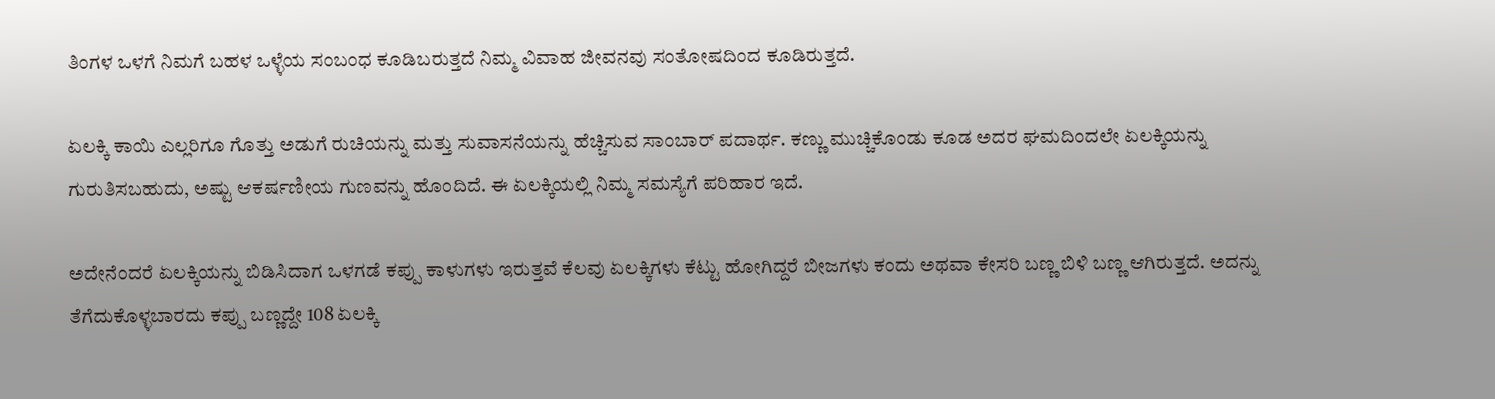ತಿಂಗಳ ಒಳಗೆ ನಿಮಗೆ ಬಹಳ ಒಳ್ಳೆಯ ಸಂಬಂಧ ಕೂಡಿಬರುತ್ತದೆ ನಿಮ್ಮ ವಿವಾಹ ಜೀವನವು ಸಂತೋಷದಿಂದ ಕೂಡಿರುತ್ತದೆ.

ಏಲಕ್ಕಿ ಕಾಯಿ ಎಲ್ಲರಿಗೂ ಗೊತ್ತು ಅಡುಗೆ ರುಚಿಯನ್ನು ಮತ್ತು ಸುವಾಸನೆಯನ್ನು ಹೆಚ್ಚಿಸುವ ಸಾಂಬಾರ್ ಪದಾರ್ಥ. ಕಣ್ಣು ಮುಚ್ಚಿಕೊಂಡು ಕೂಡ ಅದರ ಘಮದಿಂದಲೇ ಏಲಕ್ಕಿಯನ್ನು ಗುರುತಿಸಬಹುದು, ಅಷ್ಟು ಆಕರ್ಷಣೀಯ ಗುಣವನ್ನು ಹೊಂದಿದೆ. ಈ ಏಲಕ್ಕಿಯಲ್ಲಿ ನಿಮ್ಮ ಸಮಸ್ಯೆಗೆ ಪರಿಹಾರ ಇದೆ.

ಅದೇನೆಂದರೆ ಏಲಕ್ಕಿಯನ್ನು ಬಿಡಿಸಿದಾಗ ಒಳಗಡೆ ಕಪ್ಪು ಕಾಳುಗಳು ಇರುತ್ತವೆ ಕೆಲವು ಏಲಕ್ಕಿಗಳು ಕೆಟ್ಟು ಹೋಗಿದ್ದರೆ ಬೀಜಗಳು ಕಂದು ಅಥವಾ ಕೇಸರಿ ಬಣ್ಣ ಬಿಳಿ ಬಣ್ಣ ಆಗಿರುತ್ತದೆ. ಅದನ್ನು ತೆಗೆದುಕೊಳ್ಳಬಾರದು ಕಪ್ಪು ಬಣ್ಣದ್ದೇ 108 ಏಲಕ್ಕಿ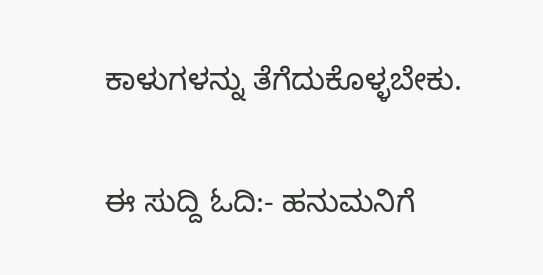ಕಾಳುಗಳನ್ನು ತೆಗೆದುಕೊಳ್ಳಬೇಕು.

ಈ ಸುದ್ದಿ ಓದಿ:- ಹನುಮನಿಗೆ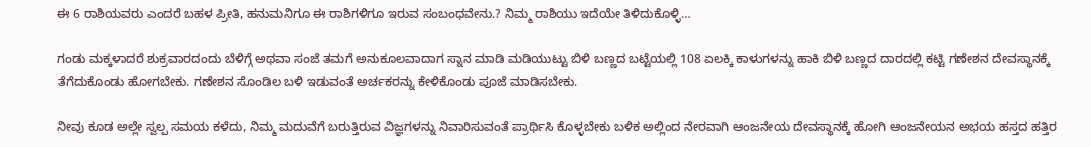ಈ 6 ರಾಶಿಯವರು ಎಂದರೆ ಬಹಳ ಪ್ರೀತಿ, ಹನುಮನಿಗೂ ಈ ರಾಶಿಗಳಿಗೂ ಇರುವ ಸಂಬಂಧವೇನು.? ನಿಮ್ಮ ರಾಶಿಯು ಇದೆಯೇ ತಿಳಿದುಕೊಳ್ಳಿ…

ಗಂಡು ಮಕ್ಕಳಾದರೆ ಶುಕ್ರವಾರದಂದು ಬೆಳಿಗ್ಗೆ ಅಥವಾ ಸಂಜೆ ತಮಗೆ ಅನುಕೂಲವಾದಾಗ ಸ್ನಾನ ಮಾಡಿ ಮಡಿಯುಟ್ಟು ಬಿಳಿ ಬಣ್ಣದ ಬಟ್ಟೆಯಲ್ಲಿ 108 ಏಲಕ್ಕಿ ಕಾಳುಗಳನ್ನು ಹಾಕಿ ಬಿಳಿ ಬಣ್ಣದ ದಾರದಲ್ಲಿ ಕಟ್ಟಿ ಗಣೇಶನ ದೇವಸ್ಥಾನಕ್ಕೆ ತೆಗೆದುಕೊಂಡು ಹೋಗಬೇಕು. ಗಣೇಶನ ಸೊಂಡಿಲ ಬಳಿ ಇಡುವಂತೆ ಅರ್ಚಕರನ್ನು ಕೇಳಿಕೊಂಡು ಪೂಜೆ ಮಾಡಿಸಬೇಕು.

ನೀವು ಕೂಡ ಅಲ್ಲೇ ಸ್ವಲ್ಪ ಸಮಯ ಕಳೆದು, ನಿಮ್ಮ ಮದುವೆಗೆ ಬರುತ್ತಿರುವ ವಿಜ್ಞಗಳನ್ನು ನಿವಾರಿಸುವಂತೆ ಪ್ರಾರ್ಥಿಸಿ ಕೊಳ್ಳಬೇಕು ಬಳಿಕ ಅಲ್ಲಿಂದ ನೇರವಾಗಿ ಆಂಜನೇಯ ದೇವಸ್ಥಾನಕ್ಕೆ ಹೋಗಿ ಆಂಜನೇಯನ ಅಭಯ ಹಸ್ತದ ಹತ್ತಿರ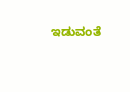ಇಡುವಂತೆ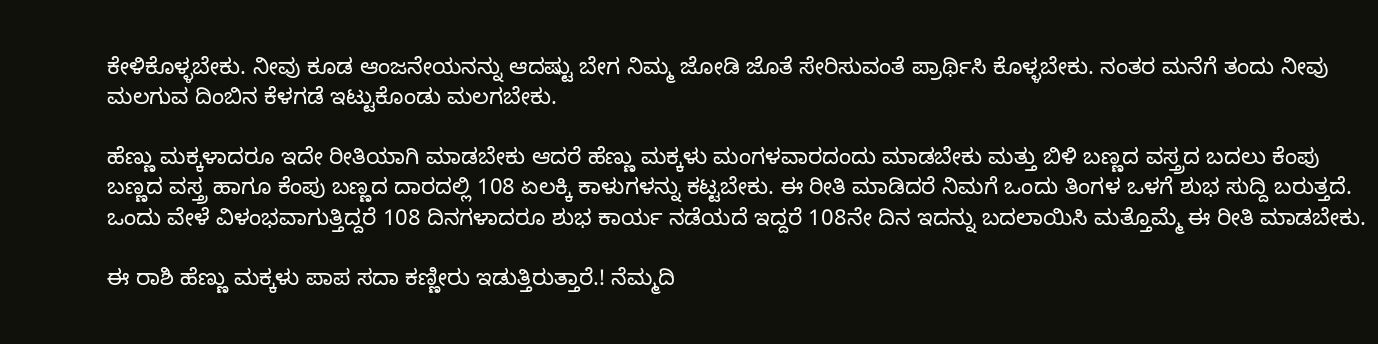ಕೇಳಿಕೊಳ್ಳಬೇಕು. ನೀವು ಕೂಡ ಆಂಜನೇಯನನ್ನು ಆದಷ್ಟು ಬೇಗ ನಿಮ್ಮ ಜೋಡಿ ಜೊತೆ ಸೇರಿಸುವಂತೆ ಪ್ರಾರ್ಥಿಸಿ ಕೊಳ್ಳಬೇಕು. ನಂತರ ಮನೆಗೆ ತಂದು ನೀವು ಮಲಗುವ ದಿಂಬಿನ ಕೆಳಗಡೆ ಇಟ್ಟುಕೊಂಡು ಮಲಗಬೇಕು.

ಹೆಣ್ಣು ಮಕ್ಕಳಾದರೂ ಇದೇ ರೀತಿಯಾಗಿ ಮಾಡಬೇಕು ಆದರೆ ಹೆಣ್ಣು ಮಕ್ಕಳು ಮಂಗಳವಾರದಂದು ಮಾಡಬೇಕು ಮತ್ತು ಬಿಳಿ ಬಣ್ಣದ ವಸ್ತ್ರದ ಬದಲು ಕೆಂಪು ಬಣ್ಣದ ವಸ್ತ್ರ ಹಾಗೂ ಕೆಂಪು ಬಣ್ಣದ ದಾರದಲ್ಲಿ 108 ಏಲಕ್ಕಿ ಕಾಳುಗಳನ್ನು ಕಟ್ಟಬೇಕು. ಈ ರೀತಿ ಮಾಡಿದರೆ ನಿಮಗೆ ಒಂದು ತಿಂಗಳ ಒಳಗೆ ಶುಭ ಸುದ್ದಿ ಬರುತ್ತದೆ. ಒಂದು ವೇಳೆ ವಿಳಂಭವಾಗುತ್ತಿದ್ದರೆ 108 ದಿನಗಳಾದರೂ ಶುಭ ಕಾರ್ಯ ನಡೆಯದೆ ಇದ್ದರೆ 108ನೇ ದಿನ ಇದನ್ನು ಬದಲಾಯಿಸಿ ಮತ್ತೊಮ್ಮೆ ಈ ರೀತಿ ಮಾಡಬೇಕು.

ಈ ರಾಶಿ ಹೆಣ್ಣು ಮಕ್ಕಳು ಪಾಪ ಸದಾ ಕಣ್ಣೀರು ಇಡುತ್ತಿರುತ್ತಾರೆ.! ನೆಮ್ಮದಿ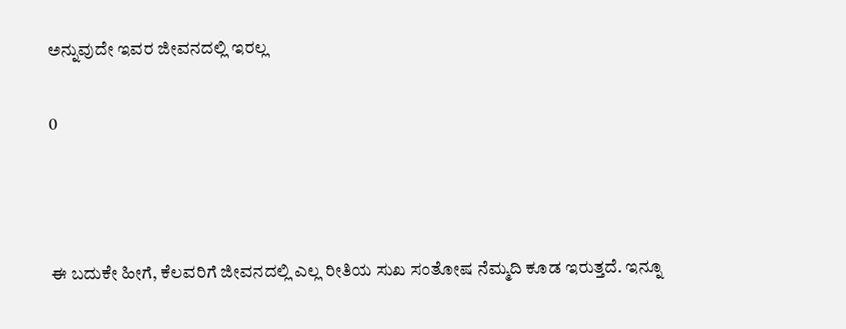ಅನ್ನುವುದೇ ಇವರ ಜೀವನದಲ್ಲಿ ಇರಲ್ಲ

0



ಈ ಬದುಕೇ ಹೀಗೆ, ಕೆಲವರಿಗೆ ಜೀವನದಲ್ಲಿ ಎಲ್ಲ ರೀತಿಯ ಸುಖ ಸಂತೋಷ ನೆಮ್ಮದಿ ಕೂಡ ಇರುತ್ತದೆ. ಇನ್ನೂ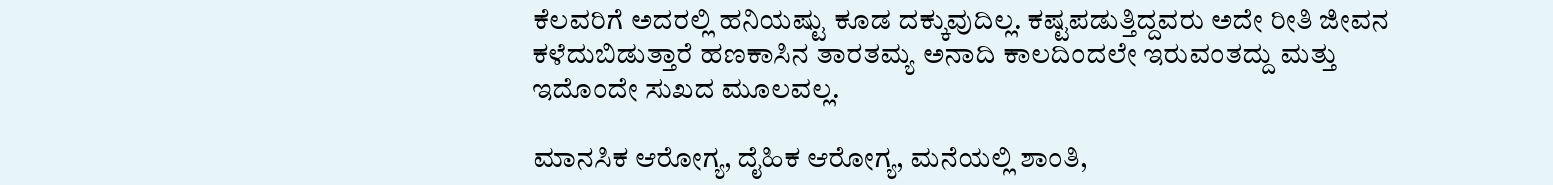ಕೆಲವರಿಗೆ ಅದರಲ್ಲಿ ಹನಿಯಷ್ಟು ಕೂಡ ದಕ್ಕುವುದಿಲ್ಲ. ಕಷ್ಟಪಡುತ್ತಿದ್ದವರು ಅದೇ ರೀತಿ ಜೀವನ ಕಳೆದುಬಿಡುತ್ತಾರೆ ಹಣಕಾಸಿನ ತಾರತಮ್ಯ ಅನಾದಿ ಕಾಲದಿಂದಲೇ ಇರುವಂತದ್ದು ಮತ್ತು ಇದೊಂದೇ ಸುಖದ ಮೂಲವಲ್ಲ.

ಮಾನಸಿಕ ಆರೋಗ್ಯ, ದೈಹಿಕ ಆರೋಗ್ಯ, ಮನೆಯಲ್ಲಿ ಶಾಂತಿ,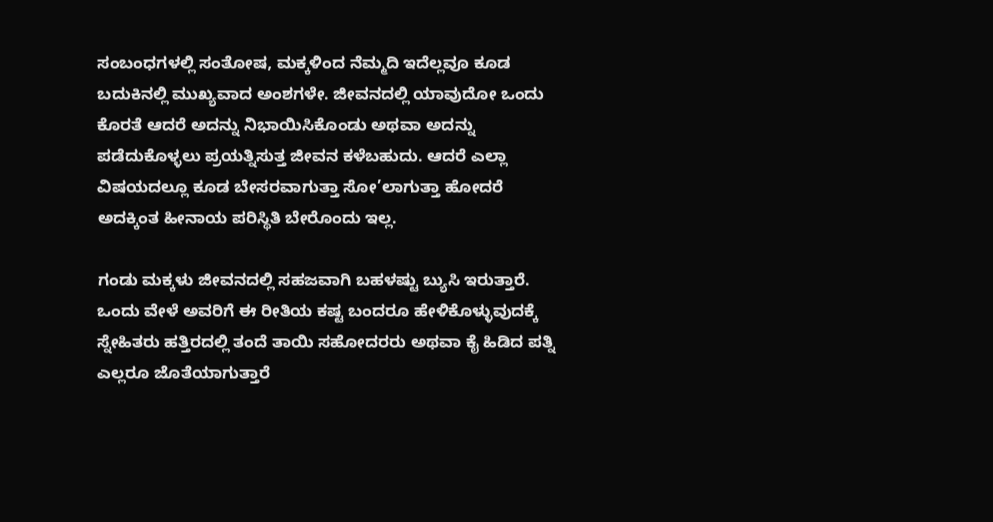ಸಂಬಂಧಗಳಲ್ಲಿ ಸಂತೋಷ, ಮಕ್ಕಳಿಂದ ನೆಮ್ಮದಿ ಇದೆಲ್ಲವೂ ಕೂಡ ಬದುಕಿನಲ್ಲಿ ಮುಖ್ಯವಾದ ಅಂಶಗಳೇ. ಜೀವನದಲ್ಲಿ ಯಾವುದೋ ಒಂದು ಕೊರತೆ ಆದರೆ ಅದನ್ನು ನಿಭಾಯಿಸಿಕೊಂಡು ಅಥವಾ ಅದನ್ನು ಪಡೆದುಕೊಳ್ಳಲು ಪ್ರಯತ್ನಿಸುತ್ತ ಜೀವನ ಕಳೆಬಹುದು. ಆದರೆ ಎಲ್ಲಾ ವಿಷಯದಲ್ಲೂ ಕೂಡ ಬೇಸರವಾಗುತ್ತಾ ಸೋ’ಲಾಗುತ್ತಾ ಹೋದರೆ ಅದಕ್ಕಿಂತ ಹೀನಾಯ ಪರಿಸ್ಥಿತಿ ಬೇರೊಂದು ಇಲ್ಲ.

ಗಂಡು ಮಕ್ಕಳು ಜೀವನದಲ್ಲಿ ಸಹಜವಾಗಿ ಬಹಳಷ್ಟು ಬ್ಯುಸಿ ಇರುತ್ತಾರೆ. ಒಂದು ವೇಳೆ ಅವರಿಗೆ ಈ ರೀತಿಯ ಕಷ್ಟ ಬಂದರೂ ಹೇಳಿಕೊಳ್ಳುವುದಕ್ಕೆ ಸ್ನೇಹಿತರು ಹತ್ತಿರದಲ್ಲಿ ತಂದೆ ತಾಯಿ ಸಹೋದರರು ಅಥವಾ ಕೈ ಹಿಡಿದ ಪತ್ನಿ ಎಲ್ಲರೂ ಜೊತೆಯಾಗುತ್ತಾರೆ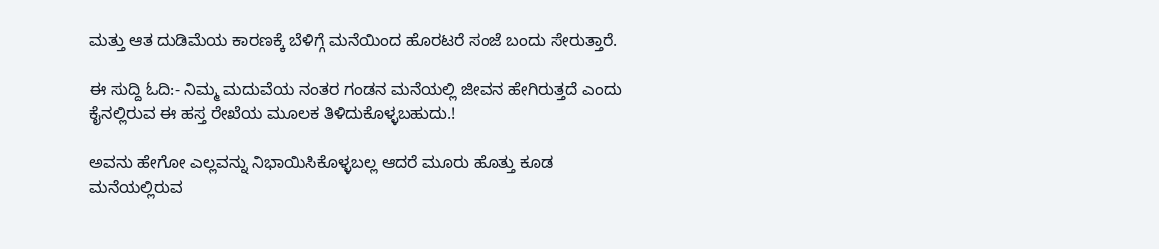ಮತ್ತು ಆತ ದುಡಿಮೆಯ ಕಾರಣಕ್ಕೆ ಬೆಳಿಗ್ಗೆ ಮನೆಯಿಂದ ಹೊರಟರೆ ಸಂಜೆ ಬಂದು ಸೇರುತ್ತಾರೆ.

ಈ ಸುದ್ದಿ ಓದಿ:- ನಿಮ್ಮ ಮದುವೆಯ ನಂತರ ಗಂಡನ ಮನೆಯಲ್ಲಿ ಜೀವನ ಹೇಗಿರುತ್ತದೆ ಎಂದು ಕೈನಲ್ಲಿರುವ ಈ ಹಸ್ತ ರೇಖೆಯ ಮೂಲಕ ತಿಳಿದುಕೊಳ್ಳಬಹುದು.!

ಅವನು ಹೇಗೋ ಎಲ್ಲವನ್ನು ನಿಭಾಯಿಸಿಕೊಳ್ಳಬಲ್ಲ ಆದರೆ ಮೂರು ಹೊತ್ತು ಕೂಡ ಮನೆಯಲ್ಲಿರುವ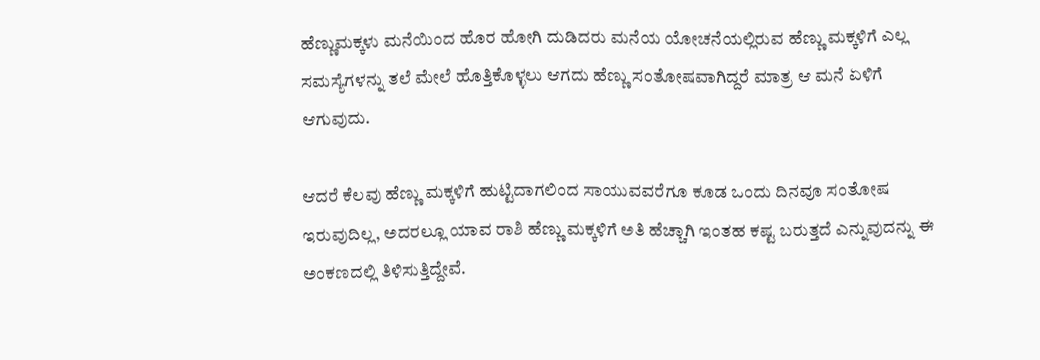ಹೆಣ್ಣುಮಕ್ಕಳು ಮನೆಯಿಂದ ಹೊರ ಹೋಗಿ ದುಡಿದರು ಮನೆಯ ಯೋಚನೆಯಲ್ಲಿರುವ ಹೆಣ್ಣು ಮಕ್ಕಳಿಗೆ ಎಲ್ಲ ಸಮಸ್ಯೆಗಳನ್ನು ತಲೆ ಮೇಲೆ ಹೊತ್ತಿಕೊಳ್ಳಲು ಆಗದು ಹೆಣ್ಣು ಸಂತೋಷವಾಗಿದ್ದರೆ ಮಾತ್ರ ಆ ಮನೆ ಏಳಿಗೆ ಆಗುವುದು.

ಆದರೆ ಕೆಲವು ಹೆಣ್ಣು ಮಕ್ಕಳಿಗೆ ಹುಟ್ಟಿದಾಗಲಿಂದ ಸಾಯುವವರೆಗೂ ಕೂಡ ಒಂದು ದಿನವೂ ಸಂತೋಷ ಇರುವುದಿಲ್ಲ, ಅದರಲ್ಲೂ ಯಾವ ರಾಶಿ ಹೆಣ್ಣು ಮಕ್ಕಳಿಗೆ ಅತಿ ಹೆಚ್ಚಾಗಿ ಇಂತಹ ಕಷ್ಟ ಬರುತ್ತದೆ ಎನ್ನುವುದನ್ನು ಈ ಅಂಕಣದಲ್ಲಿ ತಿಳಿಸುತ್ತಿದ್ದೇವೆ.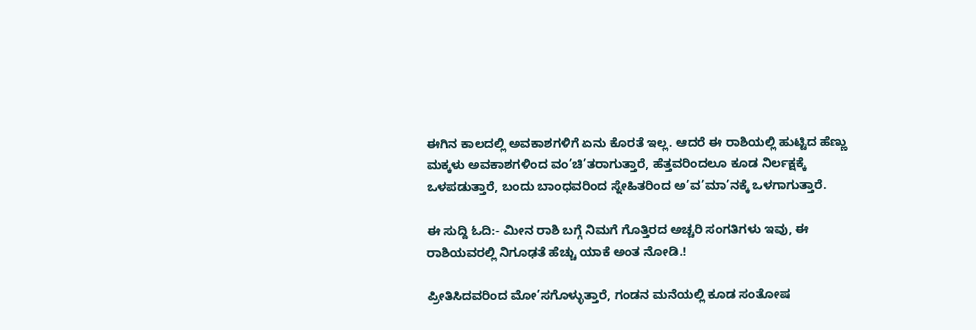ಈಗಿನ ಕಾಲದಲ್ಲಿ ಅವಕಾಶಗಳಿಗೆ ಏನು ಕೊರತೆ ಇಲ್ಲ. ಆದರೆ ಈ ರಾಶಿಯಲ್ಲಿ ಹುಟ್ಟಿದ ಹೆಣ್ಣು ಮಕ್ಕಳು ಅವಕಾಶಗಳಿಂದ ವಂ’ಚಿ’ತರಾಗುತ್ತಾರೆ, ಹೆತ್ತವರಿಂದಲೂ ಕೂಡ ನಿರ್ಲಕ್ಷಕ್ಕೆ ಒಳಪಡುತ್ತಾರೆ, ಬಂದು ಬಾಂಧವರಿಂದ ಸ್ನೇಹಿತರಿಂದ ಅ’ವ’ಮಾ’ನಕ್ಕೆ ಒಳಗಾಗುತ್ತಾರೆ.

ಈ ಸುದ್ದಿ ಓದಿ:- ಮೀನ ರಾಶಿ ಬಗ್ಗೆ ನಿಮಗೆ ಗೊತ್ತಿರದ ಅಚ್ಚರಿ ಸಂಗತಿಗಳು ಇವು, ಈ ರಾಶಿಯವರಲ್ಲಿ ನಿಗೂಢತೆ ಹೆಚ್ಚು ಯಾಕೆ ಅಂತ ನೋಡಿ.!

ಪ್ರೀತಿಸಿದವರಿಂದ ಮೋ’ಸಗೊಳ್ಳುತ್ತಾರೆ, ಗಂಡನ ಮನೆಯಲ್ಲಿ ಕೂಡ ಸಂತೋಷ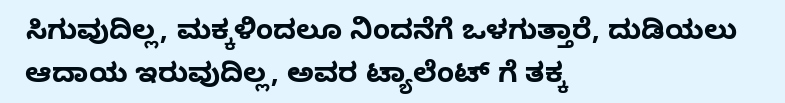ಸಿಗುವುದಿಲ್ಲ, ಮಕ್ಕಳಿಂದಲೂ ನಿಂದನೆಗೆ ಒಳಗುತ್ತಾರೆ, ದುಡಿಯಲು ಆದಾಯ ಇರುವುದಿಲ್ಲ, ಅವರ ಟ್ಯಾಲೆಂಟ್ ಗೆ ತಕ್ಕ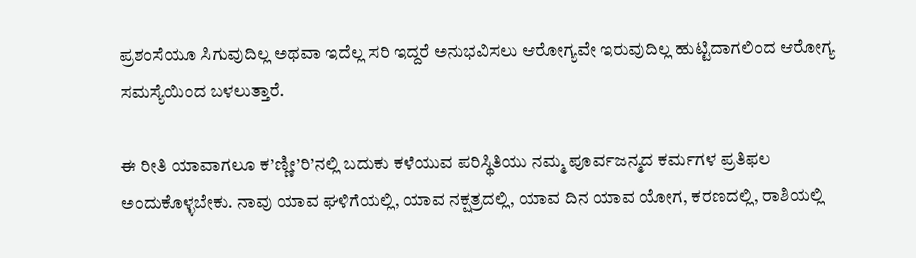ಪ್ರಶಂಸೆಯೂ ಸಿಗುವುದಿಲ್ಲ ಅಥವಾ ಇದೆಲ್ಲ ಸರಿ ಇದ್ದರೆ ಅನುಭವಿಸಲು ಆರೋಗ್ಯವೇ ಇರುವುದಿಲ್ಲ ಹುಟ್ಟಿದಾಗಲಿಂದ ಆರೋಗ್ಯ ಸಮಸ್ಯೆಯಿಂದ ಬಳಲುತ್ತಾರೆ.

ಈ ರೀತಿ ಯಾವಾಗಲೂ ಕ’ಣ್ಣೀ’ರಿ’ನಲ್ಲಿ ಬದುಕು ಕಳೆಯುವ ಪರಿಸ್ಥಿತಿಯು ನಮ್ಮ ಪೂರ್ವಜನ್ಮದ ಕರ್ಮಗಳ ಪ್ರತಿಫಲ ಅಂದುಕೊಳ್ಳಬೇಕು. ನಾವು ಯಾವ ಘಳಿಗೆಯಲ್ಲಿ, ಯಾವ ನಕ್ಷತ್ರದಲ್ಲಿ, ಯಾವ ದಿನ ಯಾವ ಯೋಗ, ಕರಣದಲ್ಲಿ, ರಾಶಿಯಲ್ಲಿ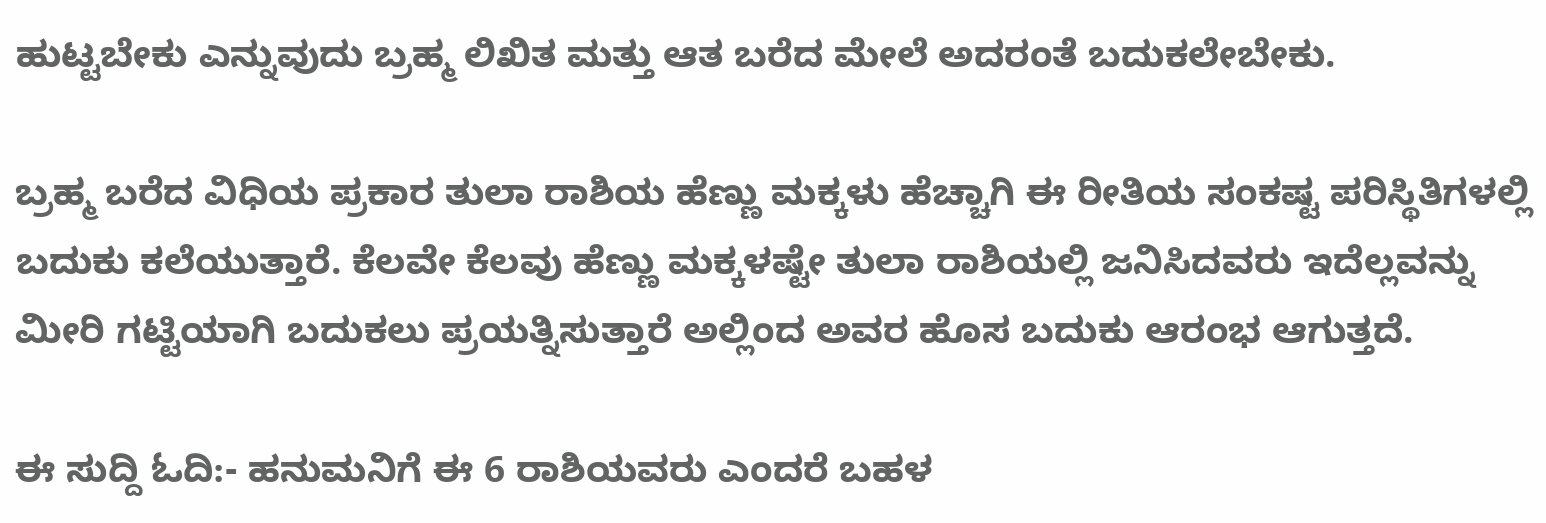ಹುಟ್ಟಬೇಕು ಎನ್ನುವುದು ಬ್ರಹ್ಮ ಲಿಖಿತ ಮತ್ತು ಆತ ಬರೆದ ಮೇಲೆ ಅದರಂತೆ ಬದುಕಲೇಬೇಕು.

ಬ್ರಹ್ಮ ಬರೆದ ವಿಧಿಯ ಪ್ರಕಾರ ತುಲಾ ರಾಶಿಯ ಹೆಣ್ಣು ಮಕ್ಕಳು ಹೆಚ್ಚಾಗಿ ಈ ರೀತಿಯ ಸಂಕಷ್ಟ ಪರಿಸ್ಥಿತಿಗಳಲ್ಲಿ ಬದುಕು ಕಲೆಯುತ್ತಾರೆ. ಕೆಲವೇ ಕೆಲವು ಹೆಣ್ಣು ಮಕ್ಕಳಷ್ಟೇ ತುಲಾ ರಾಶಿಯಲ್ಲಿ ಜನಿಸಿದವರು ಇದೆಲ್ಲವನ್ನು ಮೀರಿ ಗಟ್ಟಿಯಾಗಿ ಬದುಕಲು ಪ್ರಯತ್ನಿಸುತ್ತಾರೆ ಅಲ್ಲಿಂದ ಅವರ ಹೊಸ ಬದುಕು ಆರಂಭ ಆಗುತ್ತದೆ.

ಈ ಸುದ್ದಿ ಓದಿ:- ಹನುಮನಿಗೆ ಈ 6 ರಾಶಿಯವರು ಎಂದರೆ ಬಹಳ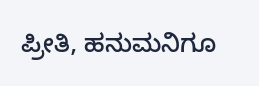ಪ್ರೀತಿ, ಹನುಮನಿಗೂ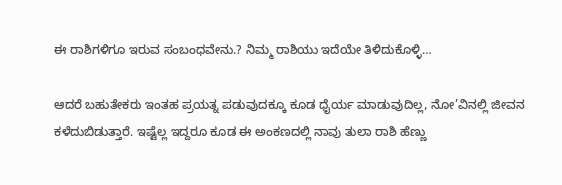ಈ ರಾಶಿಗಳಿಗೂ ಇರುವ ಸಂಬಂಧವೇನು.? ನಿಮ್ಮ ರಾಶಿಯು ಇದೆಯೇ ತಿಳಿದುಕೊಳ್ಳಿ…

ಆದರೆ ಬಹುತೇಕರು ಇಂತಹ ಪ್ರಯತ್ನ ಪಡುವುದಕ್ಕೂ ಕೂಡ ಧೈರ್ಯ ಮಾಡುವುದಿಲ್ಲ, ನೋ’ವಿನಲ್ಲಿ ಜೀವನ ಕಳೆದುಬಿಡುತ್ತಾರೆ. ಇಷ್ಟೆಲ್ಲ ಇದ್ದರೂ ಕೂಡ ಈ ಅಂಕಣದಲ್ಲಿ ನಾವು ತುಲಾ ರಾಶಿ ಹೆಣ್ಣು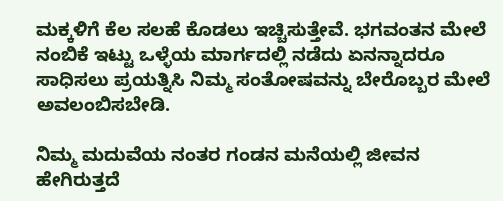ಮಕ್ಕಳಿಗೆ ಕೆಲ ಸಲಹೆ ಕೊಡಲು ಇಚ್ಚಿಸುತ್ತೇವೆ. ಭಗವಂತನ ಮೇಲೆ ನಂಬಿಕೆ ಇಟ್ಟು ಒಳ್ಳೆಯ ಮಾರ್ಗದಲ್ಲಿ ನಡೆದು ಏನನ್ನಾದರೂ ಸಾಧಿಸಲು ಪ್ರಯತ್ನಿಸಿ ನಿಮ್ಮ ಸಂತೋಷವನ್ನು ಬೇರೊಬ್ಬರ ಮೇಲೆ ಅವಲಂಬಿಸಬೇಡಿ.

ನಿಮ್ಮ ಮದುವೆಯ ನಂತರ ಗಂಡನ ಮನೆಯಲ್ಲಿ ಜೀವನ ಹೇಗಿರುತ್ತದೆ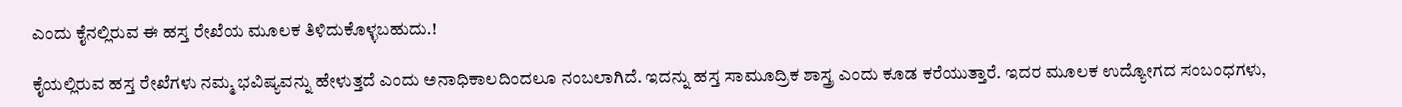ಎಂದು ಕೈನಲ್ಲಿರುವ ಈ ಹಸ್ತ ರೇಖೆಯ ಮೂಲಕ ತಿಳಿದುಕೊಳ್ಳಬಹುದು.!

ಕೈಯಲ್ಲಿರುವ ಹಸ್ತ ರೇಖೆಗಳು ನಮ್ಮ ಭವಿಷ್ಯವನ್ನು ಹೇಳುತ್ತದೆ ಎಂದು ಅನಾಧಿಕಾಲದಿಂದಲೂ ನಂಬಲಾಗಿದೆ. ಇದನ್ನು ಹಸ್ತ ಸಾಮೂದ್ರಿಕ ಶಾಸ್ತ್ರ ಎಂದು ಕೂಡ ಕರೆಯುತ್ತಾರೆ. ಇದರ ಮೂಲಕ ಉದ್ಯೋಗದ ಸಂಬಂಧಗಳು,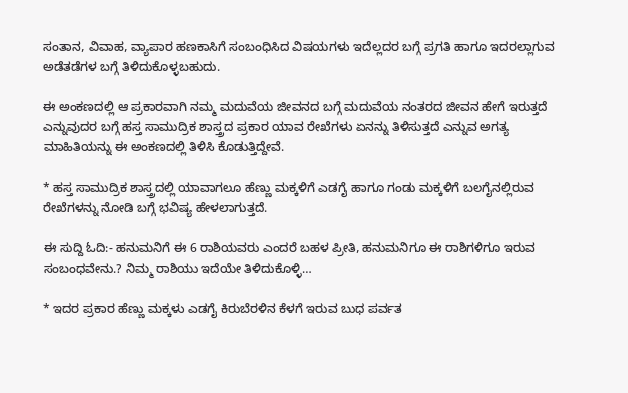ಸಂತಾನ, ವಿವಾಹ, ವ್ಯಾಪಾರ ಹಣಕಾಸಿಗೆ ಸಂಬಂಧಿಸಿದ ವಿಷಯಗಳು ಇದೆಲ್ಲದರ ಬಗ್ಗೆ ಪ್ರಗತಿ ಹಾಗೂ ಇದರಲ್ಲಾಗುವ ಅಡೆತಡೆಗಳ ಬಗ್ಗೆ ತಿಳಿದುಕೊಳ್ಳಬಹುದು.

ಈ ಅಂಕಣದಲ್ಲಿ ಆ ಪ್ರಕಾರವಾಗಿ ನಮ್ಮ ಮದುವೆಯ ಜೀವನದ ಬಗ್ಗೆ ಮದುವೆಯ ನಂತರದ ಜೀವನ ಹೇಗೆ ಇರುತ್ತದೆ ಎನ್ನುವುದರ ಬಗ್ಗೆ ಹಸ್ತ ಸಾಮುದ್ರಿಕ ಶಾಸ್ತ್ರದ ಪ್ರಕಾರ ಯಾವ ರೇಖೆಗಳು ಏನನ್ನು ತಿಳಿಸುತ್ತದೆ ಎನ್ನುವ ಅಗತ್ಯ ಮಾಹಿತಿಯನ್ನು ಈ ಅಂಕಣದಲ್ಲಿ ತಿಳಿಸಿ ಕೊಡುತ್ತಿದ್ದೇವೆ.

* ಹಸ್ತ ಸಾಮುದ್ರಿಕ ಶಾಸ್ತ್ರದಲ್ಲಿ ಯಾವಾಗಲೂ ಹೆಣ್ಣು ಮಕ್ಕಳಿಗೆ ಎಡಗೈ ಹಾಗೂ ಗಂಡು ಮಕ್ಕಳಿಗೆ ಬಲಗೈನಲ್ಲಿರುವ ರೇಖೆಗಳನ್ನು ನೋಡಿ ಬಗ್ಗೆ ಭವಿಷ್ಯ ಹೇಳಲಾಗುತ್ತದೆ.

ಈ ಸುದ್ದಿ ಓದಿ:- ಹನುಮನಿಗೆ ಈ 6 ರಾಶಿಯವರು ಎಂದರೆ ಬಹಳ ಪ್ರೀತಿ, ಹನುಮನಿಗೂ ಈ ರಾಶಿಗಳಿಗೂ ಇರುವ ಸಂಬಂಧವೇನು.? ನಿಮ್ಮ ರಾಶಿಯು ಇದೆಯೇ ತಿಳಿದುಕೊಳ್ಳಿ…

* ಇದರ ಪ್ರಕಾರ ಹೆಣ್ಣು ಮಕ್ಕಳು ಎಡಗೈ ಕಿರುಬೆರಳಿನ ಕೆಳಗೆ ಇರುವ ಬುಧ ಪರ್ವತ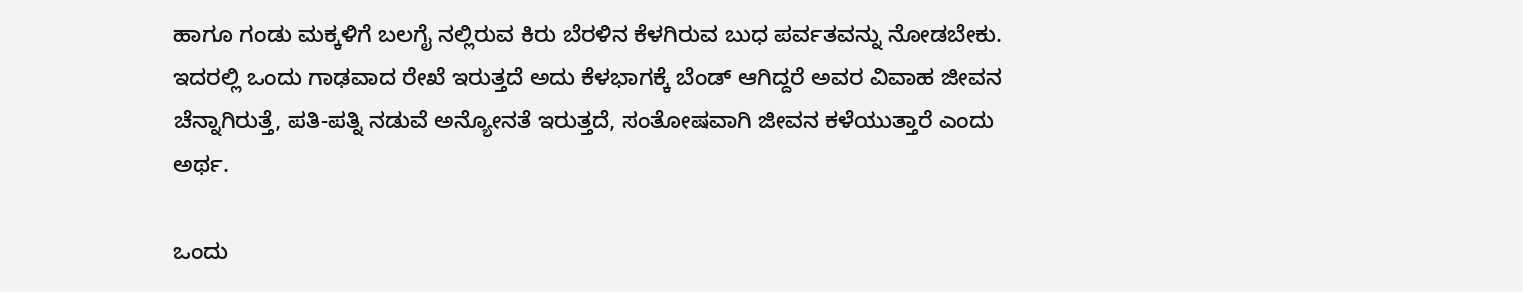ಹಾಗೂ ಗಂಡು ಮಕ್ಕಳಿಗೆ ಬಲಗೈ ನಲ್ಲಿರುವ ಕಿರು ಬೆರಳಿನ ಕೆಳಗಿರುವ ಬುಧ ಪರ್ವತವನ್ನು ನೋಡಬೇಕು. ಇದರಲ್ಲಿ ಒಂದು ಗಾಢವಾದ ರೇಖೆ ಇರುತ್ತದೆ ಅದು ಕೆಳಭಾಗಕ್ಕೆ ಬೆಂಡ್ ಆಗಿದ್ದರೆ ಅವರ ವಿವಾಹ ಜೀವನ ಚೆನ್ನಾಗಿರುತ್ತೆ, ಪತಿ-ಪತ್ನಿ ನಡುವೆ ಅನ್ಯೋನತೆ ಇರುತ್ತದೆ, ಸಂತೋಷವಾಗಿ ಜೀವನ ಕಳೆಯುತ್ತಾರೆ ಎಂದು ಅರ್ಥ.

ಒಂದು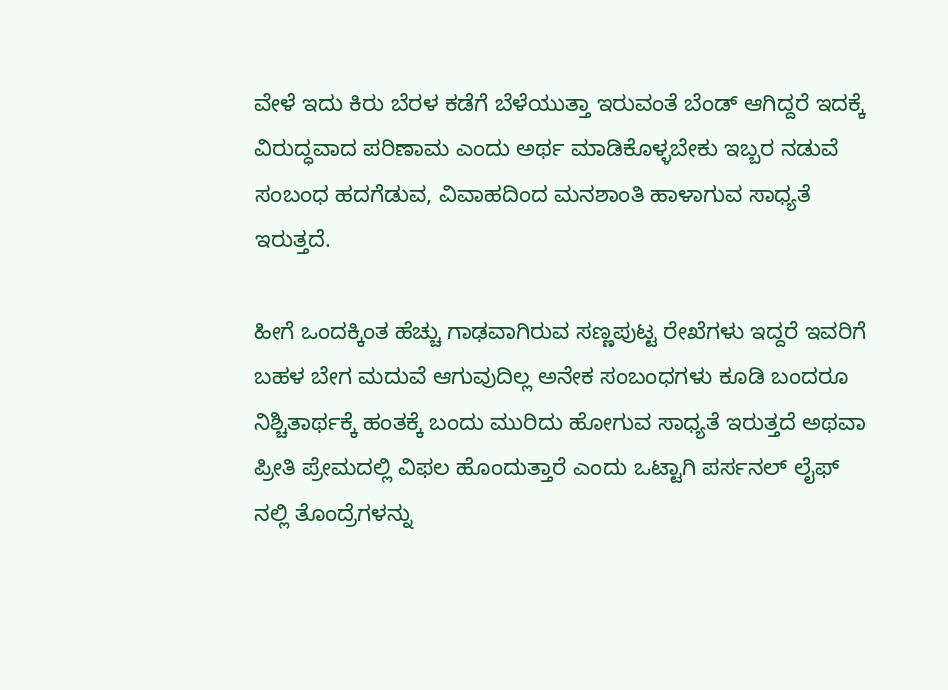ವೇಳೆ ಇದು ಕಿರು ಬೆರಳ ಕಡೆಗೆ ಬೆಳೆಯುತ್ತಾ ಇರುವಂತೆ ಬೆಂಡ್ ಆಗಿದ್ದರೆ ಇದಕ್ಕೆ ವಿರುದ್ಧವಾದ ಪರಿಣಾಮ ಎಂದು ಅರ್ಥ ಮಾಡಿಕೊಳ್ಳಬೇಕು ಇಬ್ಬರ ನಡುವೆ ಸಂಬಂಧ ಹದಗೆಡುವ, ವಿವಾಹದಿಂದ ಮನಶಾಂತಿ ಹಾಳಾಗುವ ಸಾಧ್ಯತೆ ಇರುತ್ತದೆ.

ಹೀಗೆ ಒಂದಕ್ಕಿಂತ ಹೆಚ್ಚು ಗಾಢವಾಗಿರುವ ಸಣ್ಣಪುಟ್ಟ ರೇಖೆಗಳು ಇದ್ದರೆ ಇವರಿಗೆ ಬಹಳ ಬೇಗ ಮದುವೆ ಆಗುವುದಿಲ್ಲ ಅನೇಕ ಸಂಬಂಧಗಳು ಕೂಡಿ ಬಂದರೂ ನಿಶ್ಚಿತಾರ್ಥಕ್ಕೆ ಹಂತಕ್ಕೆ ಬಂದು ಮುರಿದು ಹೋಗುವ ಸಾಧ್ಯತೆ ಇರುತ್ತದೆ ಅಥವಾ ಪ್ರೀತಿ ಪ್ರೇಮದಲ್ಲಿ ವಿಫಲ ಹೊಂದುತ್ತಾರೆ ಎಂದು ಒಟ್ಟಾಗಿ ಪರ್ಸನಲ್ ಲೈಫ್ ನಲ್ಲಿ ತೊಂದ್ರೆಗಳನ್ನು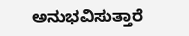ಅನುಭವಿಸುತ್ತಾರೆ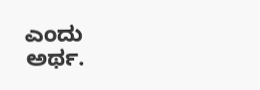ಎಂದು ಅರ್ಥ.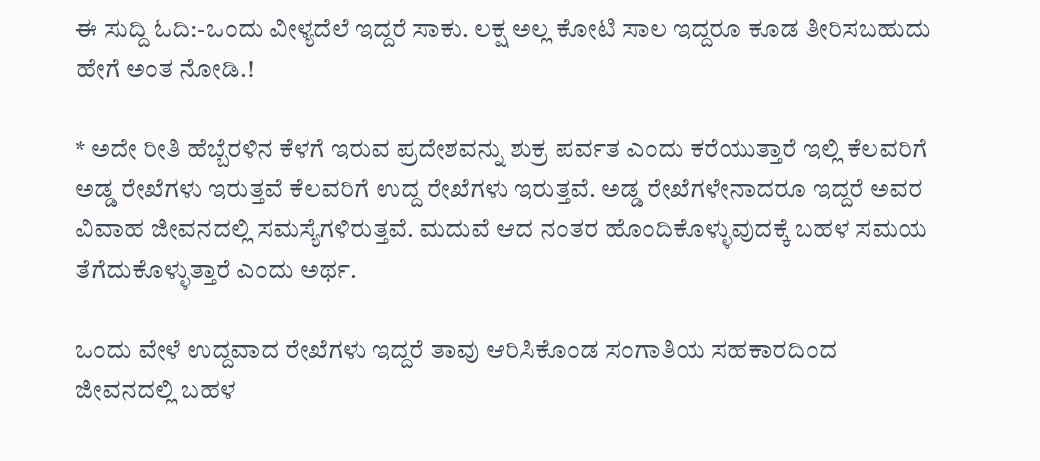ಈ ಸುದ್ದಿ ಓದಿ:-ಒಂದು ವೀಳ್ಯದೆಲೆ ಇದ್ದರೆ ಸಾಕು. ಲಕ್ಷ ಅಲ್ಲ ಕೋಟಿ ಸಾಲ ಇದ್ದರೂ ಕೂಡ ತೀರಿಸಬಹುದು ಹೇಗೆ ಅಂತ ನೋಡಿ.!

* ಅದೇ ರೀತಿ ಹೆಬ್ಬೆರಳಿನ ಕೆಳಗೆ ಇರುವ ಪ್ರದೇಶವನ್ನು ಶುಕ್ರ ಪರ್ವತ ಎಂದು ಕರೆಯುತ್ತಾರೆ ಇಲ್ಲಿ ಕೆಲವರಿಗೆ ಅಡ್ಡ ರೇಖೆಗಳು ಇರುತ್ತವೆ ಕೆಲವರಿಗೆ ಉದ್ದ ರೇಖೆಗಳು ಇರುತ್ತವೆ. ಅಡ್ಡ ರೇಖೆಗಳೇನಾದರೂ ಇದ್ದರೆ ಅವರ ವಿವಾಹ ಜೀವನದಲ್ಲಿ ಸಮಸ್ಯೆಗಳಿರುತ್ತವೆ. ಮದುವೆ ಆದ ನಂತರ ಹೊಂದಿಕೊಳ್ಳುವುದಕ್ಕೆ ಬಹಳ ಸಮಯ ತೆಗೆದುಕೊಳ್ಳುತ್ತಾರೆ ಎಂದು ಅರ್ಥ.

ಒಂದು ವೇಳೆ ಉದ್ದವಾದ ರೇಖೆಗಳು ಇದ್ದರೆ ತಾವು ಆರಿಸಿಕೊಂಡ ಸಂಗಾತಿಯ ಸಹಕಾರದಿಂದ ಜೀವನದಲ್ಲಿ ಬಹಳ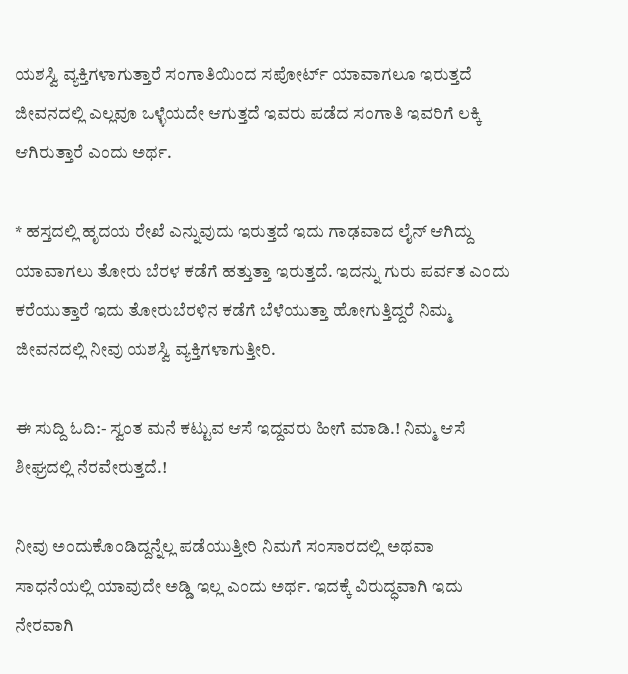ಯಶಸ್ವಿ ವ್ಯಕ್ತಿಗಳಾಗುತ್ತಾರೆ ಸಂಗಾತಿಯಿಂದ ಸಪೋರ್ಟ್ ಯಾವಾಗಲೂ ಇರುತ್ತದೆ ಜೀವನದಲ್ಲಿ ಎಲ್ಲವೂ ಒಳ್ಳೆಯದೇ ಆಗುತ್ತದೆ ಇವರು ಪಡೆದ ಸಂಗಾತಿ ಇವರಿಗೆ ಲಕ್ಕಿ ಆಗಿರುತ್ತಾರೆ ಎಂದು ಅರ್ಥ.

* ಹಸ್ತದಲ್ಲಿ ಹೃದಯ ರೇಖೆ ಎನ್ನುವುದು ಇರುತ್ತದೆ ಇದು ಗಾಢವಾದ ಲೈನ್ ಆಗಿದ್ದು ಯಾವಾಗಲು ತೋರು ಬೆರಳ ಕಡೆಗೆ ಹತ್ತುತ್ತಾ ಇರುತ್ತದೆ. ಇದನ್ನು ಗುರು ಪರ್ವತ ಎಂದು ಕರೆಯುತ್ತಾರೆ ಇದು ತೋರುಬೆರಳಿನ ಕಡೆಗೆ ಬೆಳೆಯುತ್ತಾ ಹೋಗುತ್ತಿದ್ದರೆ ನಿಮ್ಮ ಜೀವನದಲ್ಲಿ ನೀವು ಯಶಸ್ವಿ ವ್ಯಕ್ತಿಗಳಾಗುತ್ತೀರಿ.

ಈ ಸುದ್ದಿ ಓದಿ:- ಸ್ವಂತ ಮನೆ ಕಟ್ಟುವ ಆಸೆ ಇದ್ದವರು ಹೀಗೆ ಮಾಡಿ.! ನಿಮ್ಮ ಆಸೆ ಶೀಘ್ರದಲ್ಲಿ ನೆರವೇರುತ್ತದೆ.!

ನೀವು ಅಂದುಕೊಂಡಿದ್ದನ್ನೆಲ್ಲ ಪಡೆಯುತ್ತೀರಿ ನಿಮಗೆ ಸಂಸಾರದಲ್ಲಿ ಅಥವಾ ಸಾಧನೆಯಲ್ಲಿ ಯಾವುದೇ ಅಡ್ಡಿ ಇಲ್ಲ ಎಂದು ಅರ್ಥ. ಇದಕ್ಕೆ ವಿರುದ್ಧವಾಗಿ ಇದು ನೇರವಾಗಿ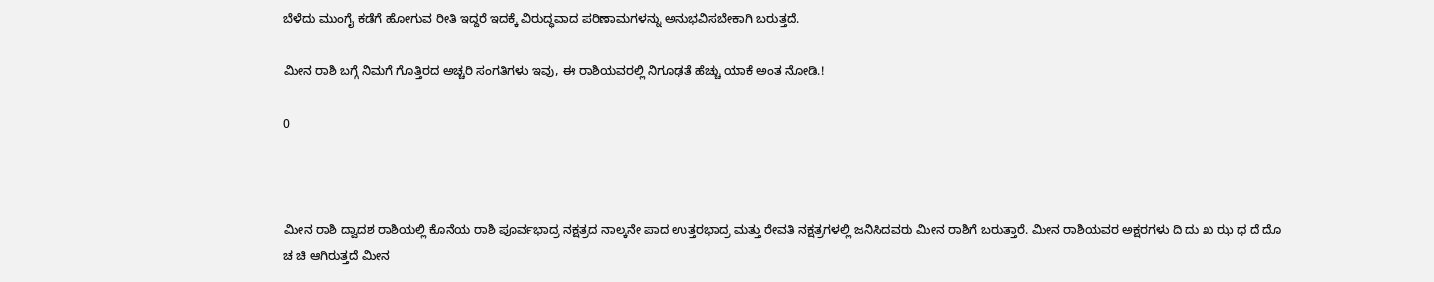ಬೆಳೆದು ಮುಂಗೈ ಕಡೆಗೆ ಹೋಗುವ ರೀತಿ ಇದ್ದರೆ ಇದಕ್ಕೆ ವಿರುದ್ಧವಾದ ಪರಿಣಾಮಗಳನ್ನು ಅನುಭವಿಸಬೇಕಾಗಿ ಬರುತ್ತದೆ.

ಮೀನ ರಾಶಿ ಬಗ್ಗೆ ನಿಮಗೆ ಗೊತ್ತಿರದ ಅಚ್ಚರಿ ಸಂಗತಿಗಳು ಇವು, ಈ ರಾಶಿಯವರಲ್ಲಿ ನಿಗೂಢತೆ ಹೆಚ್ಚು ಯಾಕೆ ಅಂತ ನೋಡಿ.!

0



ಮೀನ ರಾಶಿ ದ್ವಾದಶ ರಾಶಿಯಲ್ಲಿ ಕೊನೆಯ ರಾಶಿ ಪೂರ್ವಭಾದ್ರ ನಕ್ಷತ್ರದ ನಾಲ್ಕನೇ ಪಾದ ಉತ್ತರಭಾದ್ರ ಮತ್ತು ರೇವತಿ ನಕ್ಷತ್ರಗಳಲ್ಲಿ ಜನಿಸಿದವರು ಮೀನ ರಾಶಿಗೆ ಬರುತ್ತಾರೆ. ಮೀನ ರಾಶಿಯವರ ಅಕ್ಷರಗಳು ದಿ ದು ಖ ಝ ಧ ದೆ ದೊ ಚ ಚಿ ಆಗಿರುತ್ತದೆ ಮೀನ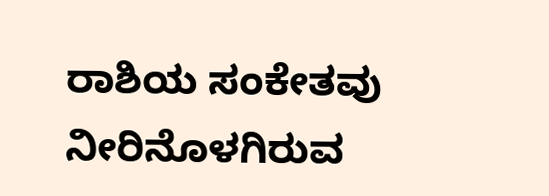ರಾಶಿಯ ಸಂಕೇತವು ನೀರಿನೊಳಗಿರುವ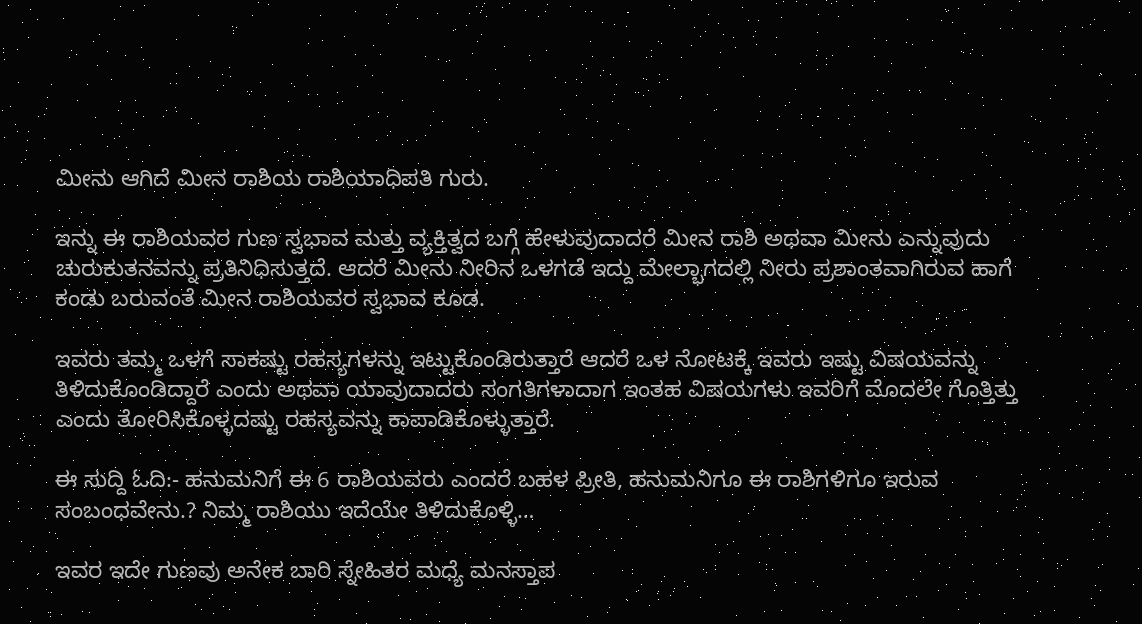ಮೀನು ಆಗಿದೆ ಮೀನ ರಾಶಿಯ ರಾಶಿಯಾಧಿಪತಿ ಗುರು.

ಇನ್ನು ಈ ರಾಶಿಯವರ ಗುಣ ಸ್ವಭಾವ ಮತ್ತು ವ್ಯಕ್ತಿತ್ವದ ಬಗ್ಗೆ ಹೇಳುವುದಾದರೆ ಮೀನ ರಾಶಿ ಅಥವಾ ಮೀನು ಎನ್ನುವುದು ಚುರುಕುತನವನ್ನು ಪ್ರತಿನಿಧಿಸುತ್ತದೆ. ಆದರೆ ಮೀನು ನೀರಿನ ಒಳಗಡೆ ಇದ್ದು ಮೇಲ್ಭಾಗದಲ್ಲಿ ನೀರು ಪ್ರಶಾಂತವಾಗಿರುವ ಹಾಗೆ ಕಂಡು ಬರುವಂತೆ ಮೀನ ರಾಶಿಯವರ ಸ್ವಭಾವ ಕೂಡ.

ಇವರು ತಮ್ಮ ಒಳಗೆ ಸಾಕಷ್ಟು ರಹಸ್ಯಗಳನ್ನು ಇಟ್ಟುಕೊಂಡಿರುತ್ತಾರೆ ಆದರೆ ಒಳ ನೋಟಕ್ಕೆ ಇವರು ಇಷ್ಟು ವಿಷಯವನ್ನು ತಿಳಿದುಕೊಂಡಿದ್ದಾರೆ ಎಂದು ಅಥವಾ ಯಾವುದಾದರು ಸಂಗತಿಗಳಾದಾಗ ಇಂತಹ ವಿಷಯಗಳು ಇವರಿಗೆ ಮೊದಲೇ ಗೊತ್ತಿತ್ತು ಎಂದು ತೋರಿಸಿಕೊಳ್ಳದಷ್ಟು ರಹಸ್ಯವನ್ನು ಕಾಪಾಡಿಕೊಳ್ಳುತ್ತಾರೆ.

ಈ ಸುದ್ದಿ ಓದಿ:- ಹನುಮನಿಗೆ ಈ 6 ರಾಶಿಯವರು ಎಂದರೆ ಬಹಳ ಪ್ರೀತಿ, ಹನುಮನಿಗೂ ಈ ರಾಶಿಗಳಿಗೂ ಇರುವ ಸಂಬಂಧವೇನು.? ನಿಮ್ಮ ರಾಶಿಯು ಇದೆಯೇ ತಿಳಿದುಕೊಳ್ಳಿ…

ಇವರ ಇದೇ ಗುಣವು ಅನೇಕ ಬಾರಿ ಸ್ನೇಹಿತರ ಮಧ್ಯೆ ಮನಸ್ತಾಪ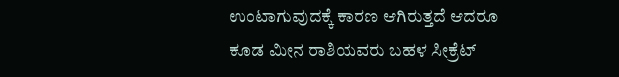ಉಂಟಾಗುವುದಕ್ಕೆ ಕಾರಣ ಆಗಿರುತ್ತದೆ ಆದರೂ ಕೂಡ ಮೀನ ರಾಶಿಯವರು ಬಹಳ ಸೀಕ್ರೆಟ್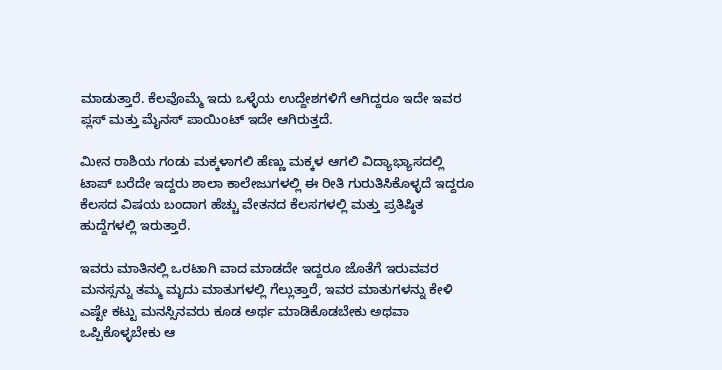ಮಾಡುತ್ತಾರೆ. ಕೆಲವೊಮ್ಮೆ ಇದು ಒಳ್ಳೆಯ ಉದ್ದೇಶಗಳಿಗೆ ಆಗಿದ್ದರೂ ಇದೇ ಇವರ ಪ್ಲಸ್ ಮತ್ತು ಮೈನಸ್ ಪಾಯಿಂಟ್ ಇದೇ ಆಗಿರುತ್ತದೆ.

ಮೀನ ರಾಶಿಯ ಗಂಡು ಮಕ್ಕಳಾಗಲಿ ಹೆಣ್ಣು ಮಕ್ಕಳ ಆಗಲಿ ವಿದ್ಯಾಭ್ಯಾಸದಲ್ಲಿ ಟಾಪ್ ಬರೆದೇ ಇದ್ದರು ಶಾಲಾ ಕಾಲೇಜುಗಳಲ್ಲಿ ಈ ರೀತಿ ಗುರುತಿಸಿಕೊಳ್ಳದೆ ಇದ್ದರೂ ಕೆಲಸದ ವಿಷಯ ಬಂದಾಗ ಹೆಚ್ಚು ವೇತನದ ಕೆಲಸಗಳಲ್ಲಿ ಮತ್ತು ಪ್ರತಿಷ್ಠಿತ ಹುದ್ದೆಗಳಲ್ಲಿ ಇರುತ್ತಾರೆ.

ಇವರು ಮಾತಿನಲ್ಲಿ ಒರಟಾಗಿ ವಾದ ಮಾಡದೇ ಇದ್ದರೂ ಜೊತೆಗೆ ಇರುವವರ ಮನಸ್ಸನ್ನು ತಮ್ಮ ಮೃದು ಮಾತುಗಳಲ್ಲಿ ಗೆಲ್ಲುತ್ತಾರೆ, ಇವರ ಮಾತುಗಳನ್ನು ಕೇಳಿ ಎಷ್ಟೇ ಕಟ್ಟು ಮನಸ್ಸಿನವರು ಕೂಡ ಅರ್ಥ ಮಾಡಿಕೊಡಬೇಕು ಅಥವಾ ಒಪ್ಪಿಕೊಳ್ಳಬೇಕು ಆ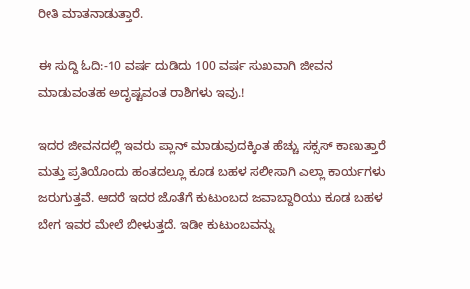ರೀತಿ ಮಾತನಾಡುತ್ತಾರೆ.

ಈ ಸುದ್ದಿ ಓದಿ:-10 ವರ್ಷ ದುಡಿದು 100 ವರ್ಷ ಸುಖವಾಗಿ ಜೀವನ ಮಾಡುವಂತಹ ಅದೃಷ್ಟವಂತ ರಾಶಿಗಳು ಇವು.!

ಇದರ ಜೀವನದಲ್ಲಿ ಇವರು ಪ್ಲಾನ್ ಮಾಡುವುದಕ್ಕಿಂತ ಹೆಚ್ಚು ಸಕ್ಸಸ್ ಕಾಣುತ್ತಾರೆ ಮತ್ತು ಪ್ರತಿಯೊಂದು ಹಂತದಲ್ಲೂ ಕೂಡ ಬಹಳ ಸಲೀಸಾಗಿ ಎಲ್ಲಾ ಕಾರ್ಯಗಳು ಜರುಗುತ್ತವೆ. ಆದರೆ ಇದರ ಜೊತೆಗೆ ಕುಟುಂಬದ ಜವಾಬ್ದಾರಿಯು ಕೂಡ ಬಹಳ ಬೇಗ ಇವರ ಮೇಲೆ ಬೀಳುತ್ತದೆ. ಇಡೀ ಕುಟುಂಬವನ್ನು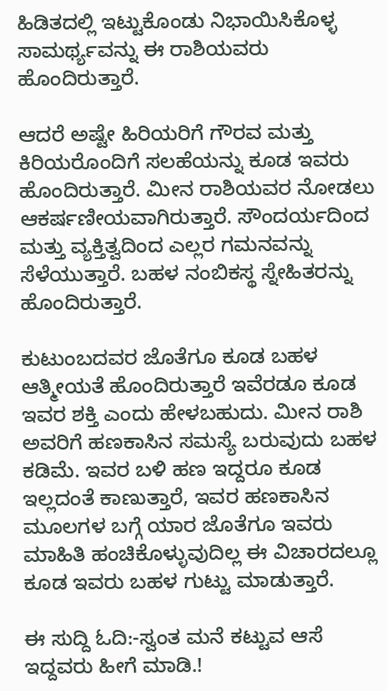ಹಿಡಿತದಲ್ಲಿ ಇಟ್ಟುಕೊಂಡು ನಿಭಾಯಿಸಿಕೊಳ್ಳ ಸಾಮರ್ಥ್ಯವನ್ನು ಈ ರಾಶಿಯವರು ಹೊಂದಿರುತ್ತಾರೆ.

ಆದರೆ ಅಷ್ಟೇ ಹಿರಿಯರಿಗೆ ಗೌರವ ಮತ್ತು ಕಿರಿಯರೊಂದಿಗೆ ಸಲಹೆಯನ್ನು ಕೂಡ ಇವರು ಹೊಂದಿರುತ್ತಾರೆ. ಮೀನ ರಾಶಿಯವರ ನೋಡಲು ಆಕರ್ಷಣೀಯವಾಗಿರುತ್ತಾರೆ. ಸೌಂದರ್ಯದಿಂದ ಮತ್ತು ವ್ಯಕ್ತಿತ್ವದಿಂದ ಎಲ್ಲರ ಗಮನವನ್ನು ಸೆಳೆಯುತ್ತಾರೆ. ಬಹಳ ನಂಬಿಕಸ್ಥ ಸ್ನೇಹಿತರನ್ನು ಹೊಂದಿರುತ್ತಾರೆ.

ಕುಟುಂಬದವರ ಜೊತೆಗೂ ಕೂಡ ಬಹಳ ಆತ್ಮೀಯತೆ ಹೊಂದಿರುತ್ತಾರೆ ಇವೆರಡೂ ಕೂಡ ಇವರ ಶಕ್ತಿ ಎಂದು ಹೇಳಬಹುದು. ಮೀನ ರಾಶಿ ಅವರಿಗೆ ಹಣಕಾಸಿನ ಸಮಸ್ಯೆ ಬರುವುದು ಬಹಳ ಕಡಿಮೆ. ಇವರ ಬಳಿ ಹಣ ಇದ್ದರೂ ಕೂಡ ಇಲ್ಲದಂತೆ ಕಾಣುತ್ತಾರೆ, ಇವರ ಹಣಕಾಸಿನ ಮೂಲಗಳ ಬಗ್ಗೆ ಯಾರ ಜೊತೆಗೂ ಇವರು ಮಾಹಿತಿ ಹಂಚಿಕೊಳ್ಳುವುದಿಲ್ಲ ಈ ವಿಚಾರದಲ್ಲೂ ಕೂಡ ಇವರು ಬಹಳ ಗುಟ್ಟು ಮಾಡುತ್ತಾರೆ.

ಈ ಸುದ್ದಿ ಓದಿ:-ಸ್ವಂತ ಮನೆ ಕಟ್ಟುವ ಆಸೆ ಇದ್ದವರು ಹೀಗೆ ಮಾಡಿ.!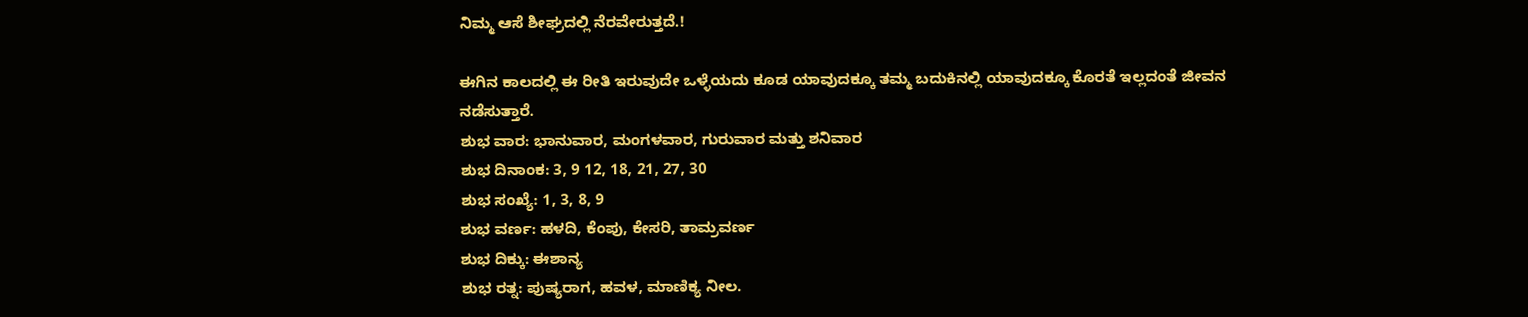ನಿಮ್ಮ ಆಸೆ ಶೀಘ್ರದಲ್ಲಿ ನೆರವೇರುತ್ತದೆ.!

ಈಗಿನ ಕಾಲದಲ್ಲಿ ಈ ರೀತಿ ಇರುವುದೇ ಒಳ್ಳೆಯದು ಕೂಡ ಯಾವುದಕ್ಕೂ ತಮ್ಮ ಬದುಕಿನಲ್ಲಿ ಯಾವುದಕ್ಕೂ ಕೊರತೆ ಇಲ್ಲದಂತೆ ಜೀವನ ನಡೆಸುತ್ತಾರೆ.
ಶುಭ ವಾರ: ಭಾನುವಾರ, ಮಂಗಳವಾರ, ಗುರುವಾರ ಮತ್ತು ಶನಿವಾರ
ಶುಭ ದಿನಾಂಕ: 3, 9 12, 18, 21, 27, 30
ಶುಭ ಸಂಖ್ಯೆ: 1, 3, 8, 9
ಶುಭ ವರ್ಣ: ಹಳದಿ, ಕೆಂಪು, ಕೇಸರಿ, ತಾಮ್ರವರ್ಣ
ಶುಭ ದಿಕ್ಕು: ಈಶಾನ್ಯ
ಶುಭ ರತ್ನ: ಪುಷ್ಯರಾಗ, ಹವಳ, ಮಾಣಿಕ್ಯ ನೀಲ.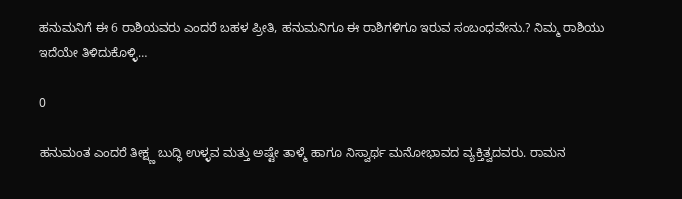ಹನುಮನಿಗೆ ಈ 6 ರಾಶಿಯವರು ಎಂದರೆ ಬಹಳ ಪ್ರೀತಿ, ಹನುಮನಿಗೂ ಈ ರಾಶಿಗಳಿಗೂ ಇರುವ ಸಂಬಂಧವೇನು.? ನಿಮ್ಮ ರಾಶಿಯು ಇದೆಯೇ ತಿಳಿದುಕೊಳ್ಳಿ…

0

ಹನುಮಂತ ಎಂದರೆ ತೀಕ್ಷ್ಣ ಬುದ್ಧಿ ಉಳ್ಳವ ಮತ್ತು ಅಷ್ಟೇ ತಾಳ್ಮೆ ಹಾಗೂ ನಿಸ್ವಾರ್ಥ ಮನೋಭಾವದ ವ್ಯಕ್ತಿತ್ವದವರು. ರಾಮನ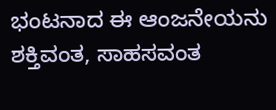ಭಂಟನಾದ ಈ ಆಂಜನೇಯನು ಶಕ್ತಿವಂತ, ಸಾಹಸವಂತ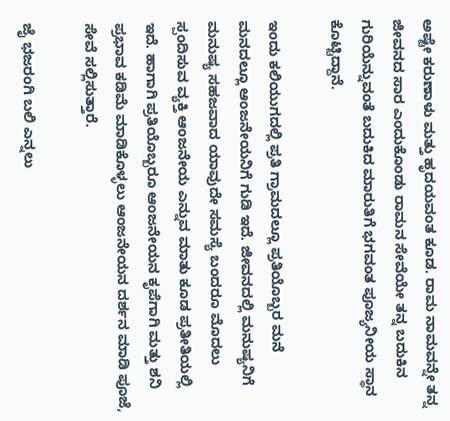ಅಷ್ಟೇ ಕರುಣಾಳು ಮತ್ತು ಹೃದಯವಂತ ಕೂಡ. ರಾಮ ನಾಮವನ್ನೇ ತನ್ನ ಜೀವನದ ಸಾರ ಎಂದುಕೊಂಡು ರಾಮನ ಸೇವೆಯೇ ತನ್ನ ಬದುಕಿನ ಗುರಿಯೆನ್ನುವಂತೆ ಬದುಕಿದ ಮಾರುತಿಗೆ ಭಗವಂತ ಪೂಜ್ಯನೀಯ ಸ್ಥಾನ ಕೊಟ್ಟಿದ್ದಾನೆ.

ಇಂದು ಕಲಿಯುಗದಲ್ಲಿ ಪ್ರತಿ ಗ್ರಾಮದಲ್ಲೂ ಪ್ರತಿಯೊಬ್ಬರ ಮನೆ ಮನದಲ್ಲೂ ಆಂಜನೇಯನಿಗೆ ಗುಡಿ ಇದೆ. ಜೀವನದಲ್ಲಿ ಮನುಷ್ಯನಿಗೆ ಮನುಷ್ಯ ಸಹಜವಾದ ಯಾವುದೇ ಸಮಸ್ಯೆ ಬಂದರೂ ಮೊದಲು ಸ್ಪಂದಿಸುವ ವ್ಯಕ್ತಿ ಆಂಜನೇಯ ಎನ್ನುವ ಮಾತು ಕೂಡ ಪ್ರತೀತಿಯಲ್ಲಿ ಇದೆ. ಹಾಗಾಗಿ ಪ್ರತಿಯೊಬ್ಬರೂ ಆಂಜನೇಯನ ಕೃಪೆಗಾಗಿ ಮತ್ತು ಶನಿ ಪ್ರಭಾವ ಕಡಿಮೆ ಮಾಡಿಕೊಳ್ಳಲು ಆಂಜನೇಯನ ದರ್ಶನ ಮಾಡಿ ಪೂಜೆ, ಸೇವೆ ಸಲ್ಲಿಸುತ್ತಾರೆ.

ಜೈ ಭಜರಂಗಿ ಬಲಿ ಎನ್ನಲು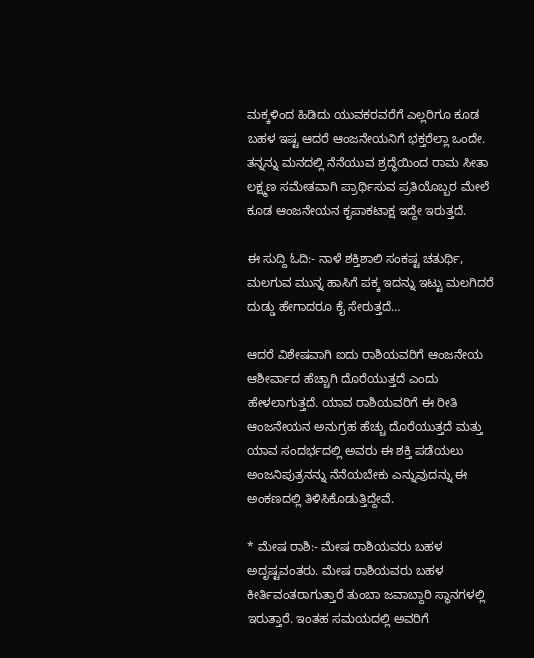ಮಕ್ಕಳಿಂದ ಹಿಡಿದು ಯುವಕರವರೆಗೆ ಎಲ್ಲರಿಗೂ ಕೂಡ ಬಹಳ ಇಷ್ಟ ಆದರೆ ಆಂಜನೇಯನಿಗೆ ಭಕ್ತರೆಲ್ಲಾ ಒಂದೇ. ತನ್ನನ್ನು ಮನದಲ್ಲಿ ನೆನೆಯುವ ಶ್ರದ್ಧೆಯಿಂದ ರಾಮ ಸೀತಾ ಲಕ್ಷ್ಮಣ ಸಮೇತವಾಗಿ ಪ್ರಾರ್ಥಿಸುವ ಪ್ರತಿಯೊಬ್ಬರ ಮೇಲೆ ಕೂಡ ಆಂಜನೇಯನ ಕೃಪಾಕಟಾಕ್ಷ ಇದ್ದೇ ಇರುತ್ತದೆ.

ಈ ಸುದ್ದಿ ಓದಿ:- ನಾಳೆ ಶಕ್ತಿಶಾಲಿ ಸಂಕಷ್ಟ ಚತುರ್ಥಿ, ಮಲಗುವ ಮುನ್ನ ಹಾಸಿಗೆ ಪಕ್ಕ ಇದನ್ನು ಇಟ್ಟು ಮಲಗಿದರೆ ದುಡ್ಡು ಹೇಗಾದರೂ ಕೈ ಸೇರುತ್ತದೆ…

ಆದರೆ ವಿಶೇಷವಾಗಿ ಐದು ರಾಶಿಯವರಿಗೆ ಆಂಜನೇಯ ಆಶೀರ್ವಾದ ಹೆಚ್ಚಾಗಿ ದೊರೆಯುತ್ತದೆ ಎಂದು ಹೇಳಲಾಗುತ್ತದೆ. ಯಾವ ರಾಶಿಯವರಿಗೆ ಈ ರೀತಿ ಆಂಜನೇಯನ ಅನುಗ್ರಹ ಹೆಚ್ಚು ದೊರೆಯುತ್ತದೆ ಮತ್ತು ಯಾವ ಸಂದರ್ಭದಲ್ಲಿ ಅವರು ಈ ಶಕ್ತಿ ಪಡೆಯಲು ಅಂಜನಿಪುತ್ರನನ್ನು ನೆನೆಯಬೇಕು ಎನ್ನುವುದನ್ನು ಈ ಅಂಕಣದಲ್ಲಿ ತಿಳಿಸಿಕೊಡುತ್ತಿದ್ದೇವೆ.

* ಮೇಷ ರಾಶಿ:- ಮೇಷ ರಾಶಿಯವರು ಬಹಳ ಅದೃಷ್ಟವಂತರು. ಮೇಷ ರಾಶಿಯವರು ಬಹಳ ಕೀರ್ತಿವಂತರಾಗುತ್ತಾರೆ ತುಂಬಾ ಜವಾಬ್ದಾರಿ ಸ್ಥಾನಗಳಲ್ಲಿ ಇರುತ್ತಾರೆ. ಇಂತಹ ಸಮಯದಲ್ಲಿ ಅವರಿಗೆ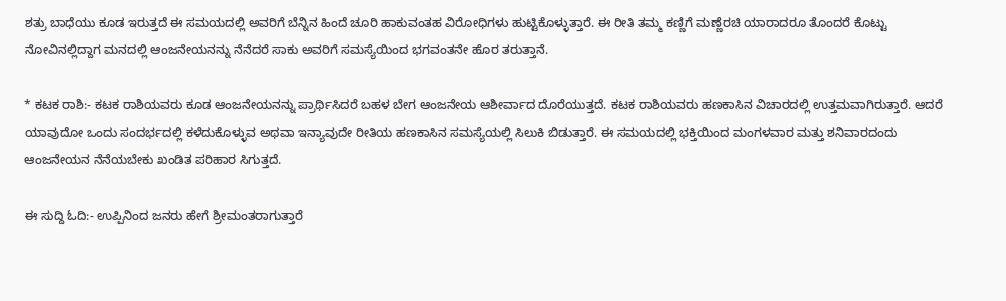ಶತ್ರು ಬಾಧೆಯು ಕೂಡ ಇರುತ್ತದೆ ಈ ಸಮಯದಲ್ಲಿ ಅವರಿಗೆ ಬೆನ್ನಿನ ಹಿಂದೆ ಚೂರಿ ಹಾಕುವಂತಹ ವಿರೋಧಿಗಳು ಹುಟ್ಟಿಕೊಳ್ಳುತ್ತಾರೆ. ಈ ರೀತಿ ತಮ್ಮ ಕಣ್ಣಿಗೆ ಮಣ್ಣೆರಚಿ ಯಾರಾದರೂ ತೊಂದರೆ ಕೊಟ್ಟು ನೋವಿನಲ್ಲಿದ್ದಾಗ ಮನದಲ್ಲಿ ಆಂಜನೇಯನನ್ನು ನೆನೆದರೆ ಸಾಕು ಅವರಿಗೆ ಸಮಸ್ಯೆಯಿಂದ ಭಗವಂತನೇ ಹೊರ ತರುತ್ತಾನೆ.

* ಕಟಕ ರಾಶಿ:- ಕಟಕ ರಾಶಿಯವರು ಕೂಡ ಆಂಜನೇಯನನ್ನು ಪ್ರಾರ್ಥಿಸಿದರೆ ಬಹಳ ಬೇಗ ಆಂಜನೇಯ ಆಶೀರ್ವಾದ ದೊರೆಯುತ್ತದೆ. ಕಟಕ ರಾಶಿಯವರು ಹಣಕಾಸಿನ ವಿಚಾರದಲ್ಲಿ ಉತ್ತಮವಾಗಿರುತ್ತಾರೆ. ಆದರೆ ಯಾವುದೋ ಒಂದು ಸಂದರ್ಭದಲ್ಲಿ ಕಳೆದುಕೊಳ್ಳುವ ಅಥವಾ ಇನ್ಯಾವುದೇ ರೀತಿಯ ಹಣಕಾಸಿನ ಸಮಸ್ಯೆಯಲ್ಲಿ ಸಿಲುಕಿ ಬಿಡುತ್ತಾರೆ. ಈ ಸಮಯದಲ್ಲಿ ಭಕ್ತಿಯಿಂದ ಮಂಗಳವಾರ ಮತ್ತು ಶನಿವಾರದಂದು ಆಂಜನೇಯನ ನೆನೆಯಬೇಕು ಖಂಡಿತ ಪರಿಹಾರ ಸಿಗುತ್ತದೆ.

ಈ ಸುದ್ದಿ ಓದಿ:- ಉಪ್ಪಿನಿಂದ ಜನರು ಹೇಗೆ ಶ್ರೀಮಂತರಾಗುತ್ತಾರೆ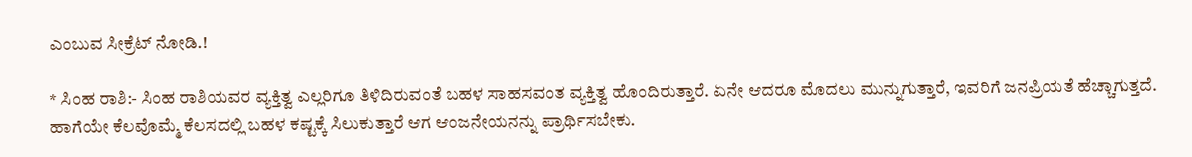ಎಂಬುವ ಸೀಕ್ರೆಟ್ ನೋಡಿ.!

* ಸಿಂಹ ರಾಶಿ:- ಸಿಂಹ ರಾಶಿಯವರ ವ್ಯಕ್ತಿತ್ವ ಎಲ್ಲರಿಗೂ ತಿಳಿದಿರುವಂತೆ ಬಹಳ ಸಾಹಸವಂತ ವ್ಯಕ್ತಿತ್ವ ಹೊಂದಿರುತ್ತಾರೆ. ಏನೇ ಆದರೂ ಮೊದಲು ಮುನ್ನುಗುತ್ತಾರೆ, ಇವರಿಗೆ ಜನಪ್ರಿಯತೆ ಹೆಚ್ಚಾಗುತ್ತದೆ. ಹಾಗೆಯೇ ಕೆಲವೊಮ್ಮೆ ಕೆಲಸದಲ್ಲಿ ಬಹಳ ಕಷ್ಟಕ್ಕೆ ಸಿಲುಕುತ್ತಾರೆ ಆಗ ಆಂಜನೇಯನನ್ನು ಪ್ರಾರ್ಥಿಸಬೇಕು.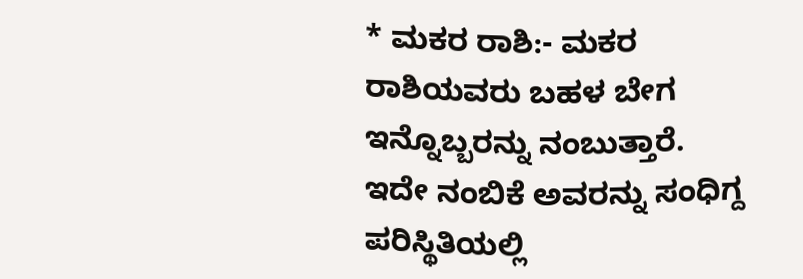* ಮಕರ ರಾಶಿ:- ಮಕರ ರಾಶಿಯವರು ಬಹಳ ಬೇಗ ಇನ್ನೊಬ್ಬರನ್ನು ನಂಬುತ್ತಾರೆ. ಇದೇ ನಂಬಿಕೆ ಅವರನ್ನು ಸಂಧಿಗ್ದ ಪರಿಸ್ಥಿತಿಯಲ್ಲಿ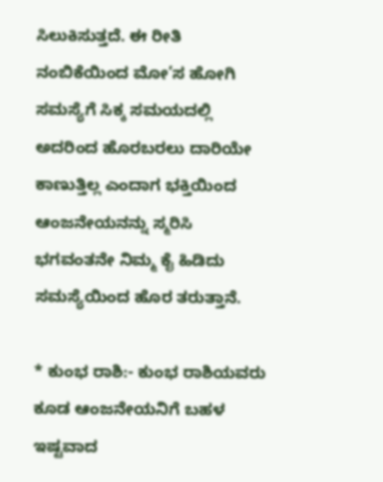ಸಿಲುಕಿಸುತ್ತದೆ. ಈ ರೀತಿ ನಂಬಿಕೆಯಿಂದ ಮೋ’ಸ ಹೋಗಿ ಸಮಸ್ಯೆಗೆ ಸಿಕ್ಕ ಸಮಯದಲ್ಲಿ ಅದರಿಂದ ಹೊರಬರಲು ದಾರಿಯೇ ಕಾಣುತ್ತಿಲ್ಲ ಎಂದಾಗ ಭಕ್ತಿಯಿಂದ ಆಂಜನೇಯನನ್ನು ಸ್ಮರಿಸಿ ಭಗವಂತನೇ ನಿಮ್ಮ ಕೈ ಹಿಡಿದು ಸಮಸ್ಯೆಯಿಂದ ಹೊರ ತರುತ್ತಾನೆ.

* ಕುಂಭ ರಾಶಿ:- ಕುಂಭ ರಾಶಿಯವರು ಕೂಡ ಆಂಜನೇಯನಿಗೆ ಬಹಳ ಇಷ್ಟವಾದ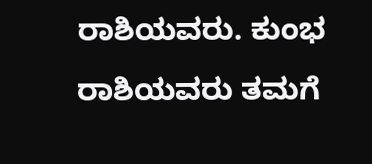ರಾಶಿಯವರು. ಕುಂಭ ರಾಶಿಯವರು ತಮಗೆ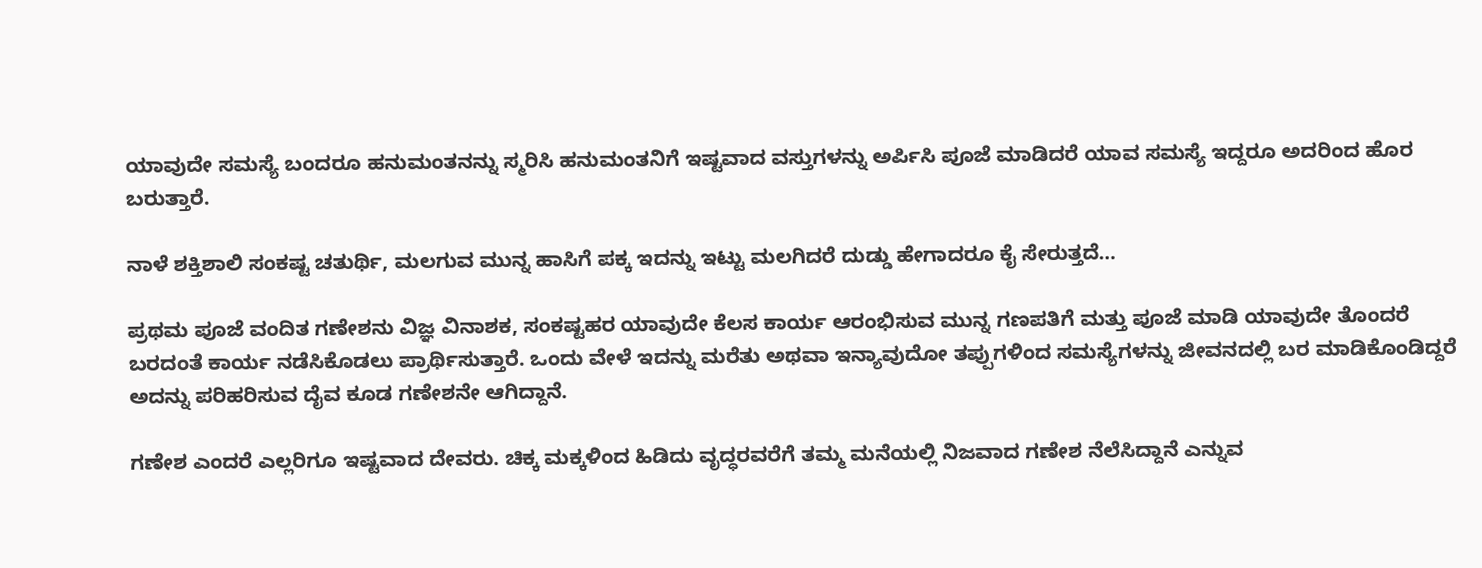ಯಾವುದೇ ಸಮಸ್ಯೆ ಬಂದರೂ ಹನುಮಂತನನ್ನು ಸ್ಮರಿಸಿ ಹನುಮಂತನಿಗೆ ಇಷ್ಟವಾದ ವಸ್ತುಗಳನ್ನು ಅರ್ಪಿಸಿ ಪೂಜೆ ಮಾಡಿದರೆ ಯಾವ ಸಮಸ್ಯೆ ಇದ್ದರೂ ಅದರಿಂದ ಹೊರ ಬರುತ್ತಾರೆ.

ನಾಳೆ ಶಕ್ತಿಶಾಲಿ ಸಂಕಷ್ಟ ಚತುರ್ಥಿ, ಮಲಗುವ ಮುನ್ನ ಹಾಸಿಗೆ ಪಕ್ಕ ಇದನ್ನು ಇಟ್ಟು ಮಲಗಿದರೆ ದುಡ್ಡು ಹೇಗಾದರೂ ಕೈ ಸೇರುತ್ತದೆ…

ಪ್ರಥಮ ಪೂಜೆ ವಂದಿತ ಗಣೇಶನು ವಿಜ್ಞ ವಿನಾಶಕ, ಸಂಕಷ್ಟಹರ ಯಾವುದೇ ಕೆಲಸ ಕಾರ್ಯ ಆರಂಭಿಸುವ ಮುನ್ನ ಗಣಪತಿಗೆ ಮತ್ತು ಪೂಜೆ ಮಾಡಿ ಯಾವುದೇ ತೊಂದರೆ ಬರದಂತೆ ಕಾರ್ಯ ನಡೆಸಿಕೊಡಲು ಪ್ರಾರ್ಥಿಸುತ್ತಾರೆ. ಒಂದು ವೇಳೆ ಇದನ್ನು ಮರೆತು ಅಥವಾ ಇನ್ಯಾವುದೋ ತಪ್ಪುಗಳಿಂದ ಸಮಸ್ಯೆಗಳನ್ನು ಜೀವನದಲ್ಲಿ ಬರ ಮಾಡಿಕೊಂಡಿದ್ದರೆ ಅದನ್ನು ಪರಿಹರಿಸುವ ದೈವ ಕೂಡ ಗಣೇಶನೇ ಆಗಿದ್ದಾನೆ.

ಗಣೇಶ ಎಂದರೆ ಎಲ್ಲರಿಗೂ ಇಷ್ಟವಾದ ದೇವರು. ಚಿಕ್ಕ ಮಕ್ಕಳಿಂದ ಹಿಡಿದು ವೃದ್ಧರವರೆಗೆ ತಮ್ಮ ಮನೆಯಲ್ಲಿ ನಿಜವಾದ ಗಣೇಶ ನೆಲೆಸಿದ್ದಾನೆ ಎನ್ನುವ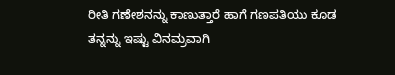ರೀತಿ ಗಣೇಶನನ್ನು ಕಾಣುತ್ತಾರೆ ಹಾಗೆ ಗಣಪತಿಯು ಕೂಡ ತನ್ನನ್ನು ಇಷ್ಟು ವಿನಮ್ರವಾಗಿ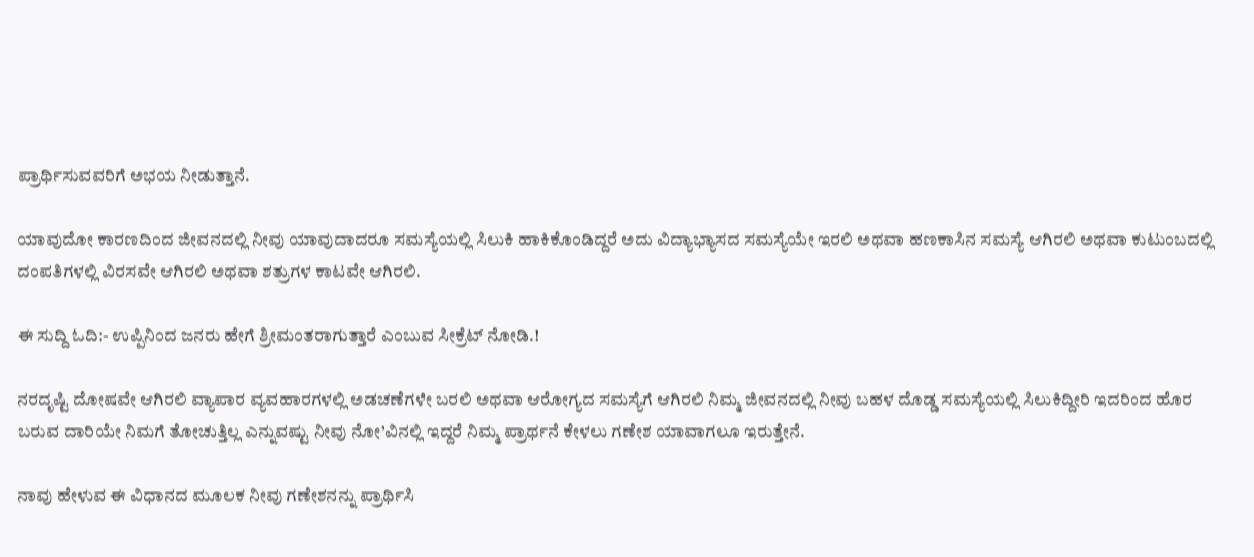ಪ್ರಾರ್ಥಿಸುವವರಿಗೆ ಅಭಯ ನೀಡುತ್ತಾನೆ.

ಯಾವುದೋ ಕಾರಣದಿಂದ ಜೀವನದಲ್ಲಿ ನೀವು ಯಾವುದಾದರೂ ಸಮಸ್ಯೆಯಲ್ಲಿ ಸಿಲುಕಿ ಹಾಕಿಕೊಂಡಿದ್ದರೆ ಅದು ವಿದ್ಯಾಭ್ಯಾಸದ ಸಮಸ್ಯೆಯೇ ಇರಲಿ ಅಥವಾ ಹಣಕಾಸಿನ ಸಮಸ್ಯೆ ಆಗಿರಲಿ ಅಥವಾ ಕುಟುಂಬದಲ್ಲಿ ದಂಪತಿಗಳಲ್ಲಿ ವಿರಸವೇ ಆಗಿರಲಿ ಅಥವಾ ಶತ್ರುಗಳ ಕಾಟವೇ ಆಗಿರಲಿ.

ಈ ಸುದ್ದಿ ಓದಿ:- ಉಪ್ಪಿನಿಂದ ಜನರು ಹೇಗೆ ಶ್ರೀಮಂತರಾಗುತ್ತಾರೆ ಎಂಬುವ ಸೀಕ್ರೆಟ್ ನೋಡಿ.!

ನರದೃಷ್ಟಿ ದೋಷವೇ ಆಗಿರಲಿ ವ್ಯಾಪಾರ ವ್ಯವಹಾರಗಳಲ್ಲಿ ಅಡಚಣೆಗಳೇ ಬರಲಿ ಅಥವಾ ಆರೋಗ್ಯದ ಸಮಸ್ಯೆಗೆ ಆಗಿರಲಿ ನಿಮ್ಮ ಜೀವನದಲ್ಲಿ ನೀವು ಬಹಳ ದೊಡ್ಡ ಸಮಸ್ಯೆಯಲ್ಲಿ ಸಿಲುಕಿದ್ದೀರಿ ಇದರಿಂದ ಹೊರ ಬರುವ ದಾರಿಯೇ ನಿಮಗೆ ತೋಚುತ್ತಿಲ್ಲ ಎನ್ನುವಷ್ಟು ನೀವು ನೋ’ವಿನಲ್ಲಿ ಇದ್ದರೆ ನಿಮ್ಮ ಪ್ರಾರ್ಥನೆ ಕೇಳಲು ಗಣೇಶ ಯಾವಾಗಲೂ ಇರುತ್ತೇನೆ.

ನಾವು ಹೇಳುವ ಈ ವಿಧಾನದ ಮೂಲಕ ನೀವು ಗಣೇಶನನ್ನು ಪ್ರಾರ್ಥಿಸಿ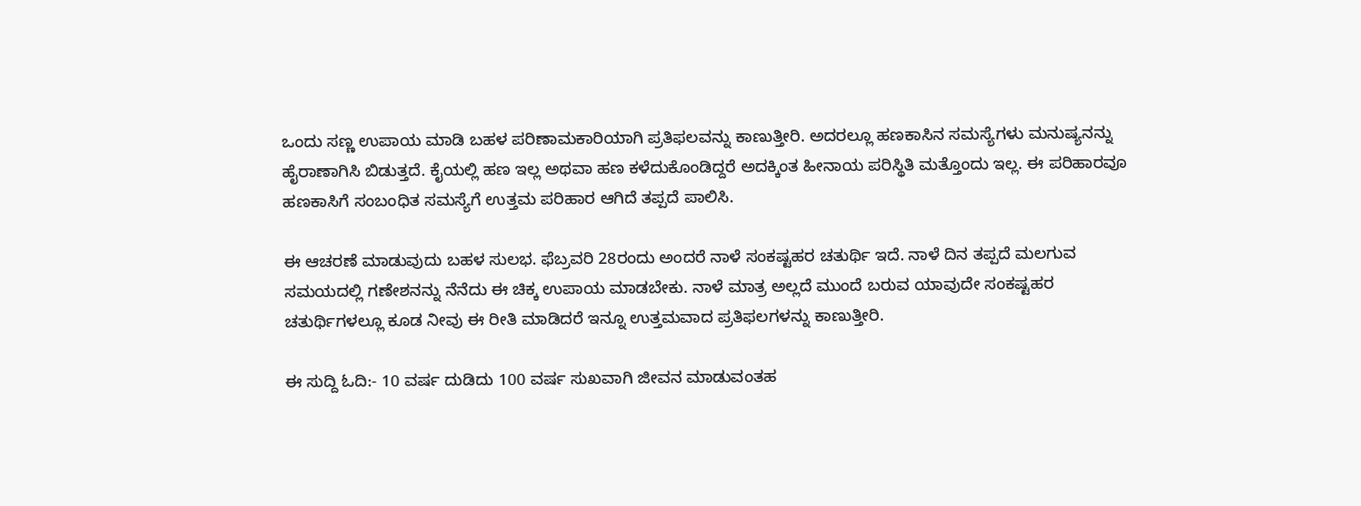ಒಂದು ಸಣ್ಣ ಉಪಾಯ ಮಾಡಿ ಬಹಳ ಪರಿಣಾಮಕಾರಿಯಾಗಿ ಪ್ರತಿಫಲವನ್ನು ಕಾಣುತ್ತೀರಿ. ಅದರಲ್ಲೂ ಹಣಕಾಸಿನ ಸಮಸ್ಯೆಗಳು ಮನುಷ್ಯನನ್ನು ಹೈರಾಣಾಗಿಸಿ ಬಿಡುತ್ತದೆ. ಕೈಯಲ್ಲಿ ಹಣ ಇಲ್ಲ ಅಥವಾ ಹಣ ಕಳೆದುಕೊಂಡಿದ್ದರೆ ಅದಕ್ಕಿಂತ ಹೀನಾಯ ಪರಿಸ್ಥಿತಿ ಮತ್ತೊಂದು ಇಲ್ಲ. ಈ ಪರಿಹಾರವೂ ಹಣಕಾಸಿಗೆ ಸಂಬಂಧಿತ ಸಮಸ್ಯೆಗೆ ಉತ್ತಮ ಪರಿಹಾರ ಆಗಿದೆ ತಪ್ಪದೆ ಪಾಲಿಸಿ.

ಈ ಆಚರಣೆ ಮಾಡುವುದು ಬಹಳ ಸುಲಭ. ಫೆಬ್ರವರಿ 28ರಂದು ಅಂದರೆ ನಾಳೆ ಸಂಕಷ್ಟಹರ ಚತುರ್ಥಿ ಇದೆ. ನಾಳೆ ದಿನ ತಪ್ಪದೆ ಮಲಗುವ ಸಮಯದಲ್ಲಿ ಗಣೇಶನನ್ನು ನೆನೆದು ಈ ಚಿಕ್ಕ ಉಪಾಯ ಮಾಡಬೇಕು. ನಾಳೆ ಮಾತ್ರ ಅಲ್ಲದೆ ಮುಂದೆ ಬರುವ ಯಾವುದೇ ಸಂಕಷ್ಟಹರ ಚತುರ್ಥಿಗಳಲ್ಲೂ ಕೂಡ ನೀವು ಈ ರೀತಿ ಮಾಡಿದರೆ ಇನ್ನೂ ಉತ್ತಮವಾದ ಪ್ರತಿಫಲಗಳನ್ನು ಕಾಣುತ್ತೀರಿ.

ಈ ಸುದ್ದಿ ಓದಿ:- 10 ವರ್ಷ ದುಡಿದು 100 ವರ್ಷ ಸುಖವಾಗಿ ಜೀವನ ಮಾಡುವಂತಹ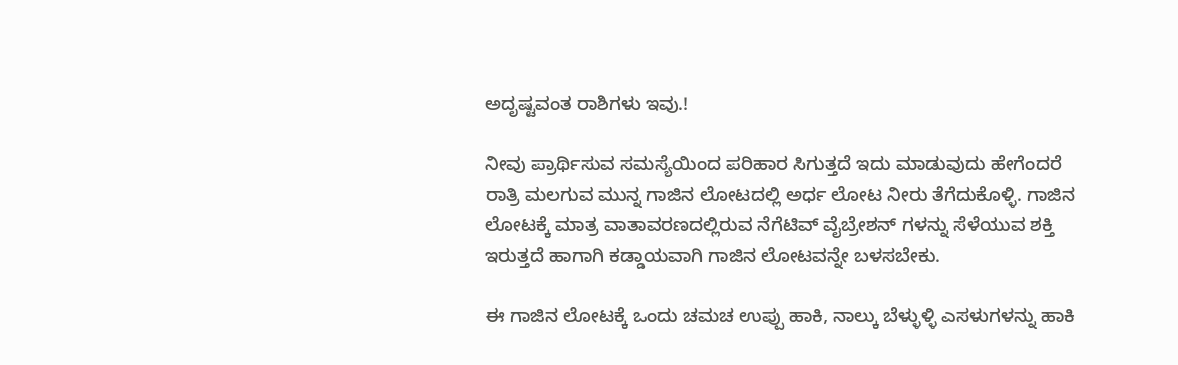ಅದೃಷ್ಟವಂತ ರಾಶಿಗಳು ಇವು.!

ನೀವು ಪ್ರಾರ್ಥಿಸುವ ಸಮಸ್ಯೆಯಿಂದ ಪರಿಹಾರ ಸಿಗುತ್ತದೆ ಇದು ಮಾಡುವುದು ಹೇಗೆಂದರೆ ರಾತ್ರಿ ಮಲಗುವ ಮುನ್ನ ಗಾಜಿನ ಲೋಟದಲ್ಲಿ ಅರ್ಧ ಲೋಟ ನೀರು ತೆಗೆದುಕೊಳ್ಳಿ. ಗಾಜಿನ ಲೋಟಕ್ಕೆ ಮಾತ್ರ ವಾತಾವರಣದಲ್ಲಿರುವ ನೆಗೆಟಿವ್ ವೈಬ್ರೇಶನ್ ಗಳನ್ನು ಸೆಳೆಯುವ ಶಕ್ತಿ ಇರುತ್ತದೆ ಹಾಗಾಗಿ ಕಡ್ಡಾಯವಾಗಿ ಗಾಜಿನ ಲೋಟವನ್ನೇ ಬಳಸಬೇಕು.

ಈ ಗಾಜಿನ ಲೋಟಕ್ಕೆ ಒಂದು ಚಮಚ ಉಪ್ಪು ಹಾಕಿ, ನಾಲ್ಕು ಬೆಳ್ಳುಳ್ಳಿ ಎಸಳುಗಳನ್ನು ಹಾಕಿ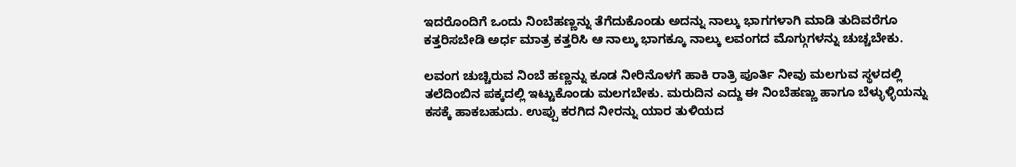ಇದರೊಂದಿಗೆ ಒಂದು ನಿಂಬೆಹಣ್ಣನ್ನು ತೆಗೆದುಕೊಂಡು ಅದನ್ನು ನಾಲ್ಕು ಭಾಗಗಳಾಗಿ ಮಾಡಿ ತುದಿವರೆಗೂ ಕತ್ತರಿಸಬೇಡಿ ಅರ್ಧ ಮಾತ್ರ ಕತ್ತರಿಸಿ ಆ ನಾಲ್ಕು ಭಾಗಕ್ಕೂ ನಾಲ್ಕು ಲವಂಗದ ಮೊಗ್ಗುಗಳನ್ನು ಚುಚ್ಚಬೇಕು.

ಲವಂಗ ಚುಚ್ಚಿರುವ ನಿಂಬೆ ಹಣ್ಣನ್ನು ಕೂಡ ನೀರಿನೊಳಗೆ ಹಾಕಿ ರಾತ್ರಿ ಪೂರ್ತಿ ನೀವು ಮಲಗುವ ಸ್ಥಳದಲ್ಲಿ ತಲೆದಿಂಬಿನ ಪಕ್ಕದಲ್ಲಿ ಇಟ್ಟುಕೊಂಡು ಮಲಗಬೇಕು. ಮರುದಿನ ಎದ್ದು ಈ ನಿಂಬೆಹಣ್ಣು ಹಾಗೂ ಬೆಳ್ಳುಳ್ಳಿಯನ್ನು ಕಸಕ್ಕೆ ಹಾಕಬಹುದು. ಉಪ್ಪು ಕರಗಿದ ನೀರನ್ನು ಯಾರ ತುಳಿಯದ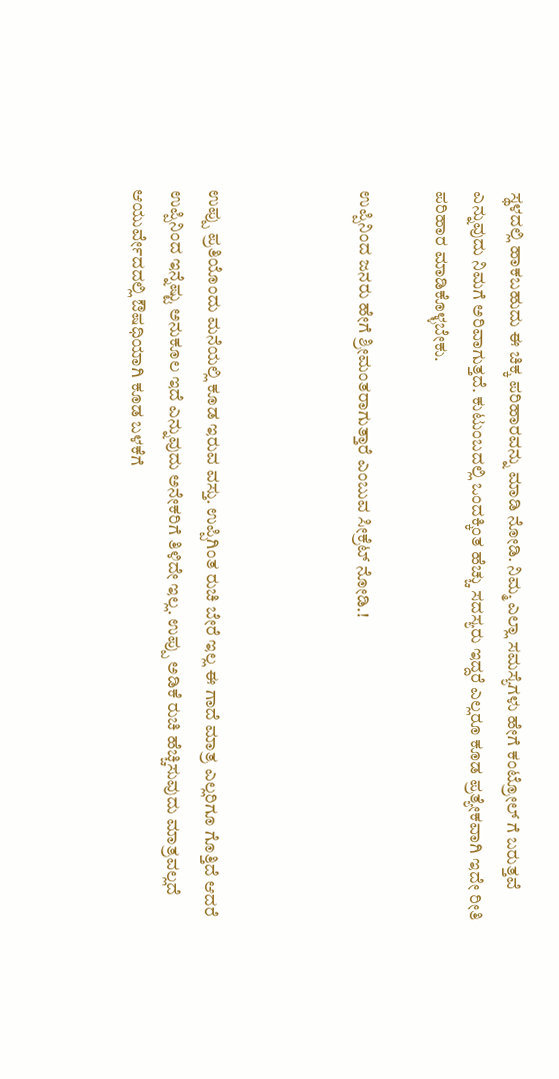ಸ್ಥಳದಲ್ಲಿ ಹಾಕಬಹುದು ಈ ಚಿಕ್ಕ ಪರಿಹಾರವನ್ನು ಮಾಡಿ ನೋಡಿ. ನಿಮ್ಮ ಎಲ್ಲಾ ಸಮಸ್ಯೆಗಳು ಹೇಗೆ ಕಂಟ್ರೋಲ್ ಗೆ ಬರುತ್ತವೆ ಎನ್ನುವುದು ನಿಮಗೆ ಅರಿವಾಗುತ್ತದೆ. ಕುಟುಂಬದಲ್ಲಿ ಒಂದಕ್ಕಿಂತ ಹೆಚ್ಚು ಸದಸ್ಯರು ಇದ್ದರೆ ಎಲ್ಲರೂ ಕೂಡ ಪ್ರತ್ಯೇಕವಾಗಿ ಇದೇ ರೀತಿ ಪರಿಹಾರ ಮಾಡಿಕೊಳ್ಳಬೇಕು.

ಉಪ್ಪಿನಿಂದ ಜನರು ಹೇಗೆ ಶ್ರೀಮಂತರಾಗುತ್ತಾರೆ ಎಂಬುವ ಸೀಕ್ರೆಟ್ ನೋಡಿ.!



ಉಪ್ಪು ಪ್ರತಿಯೊಂದು ಮನೆಯಲ್ಲಿ ಕೂಡ ಇರುವ ವಸ್ತು. ಉಪ್ಪಿಗಿಂತ ರುಚಿ ಬೇರೆ ಇಲ್ಲ ಈ ಗಾದೆ ಮಾತ್ರ ಎಲ್ಲರಿಗೂ ಗೊತ್ತಿದೆ ಆದರೆ ಉಪ್ಪಿನಿಂದ ಇನ್ನೆಷ್ಟು ಅನುಕೂಲ ಇದೆ ಎನ್ನುವುದು ಅನೇಕರಿಗೆ ತಿಳಿದೇ ಇಲ್ಲ. ಉಪ್ಪು ಅಡಿಕೆ ರುಚಿ ಹೆಚ್ಚಿಸುವುದು ಮಾತ್ರವಲ್ಲದೆ ಆಯುರ್ವೇದದಲ್ಲಿ ಔಷಧಿಯಾಗಿ ಕೂಡ ಬಳಕೆಗೆ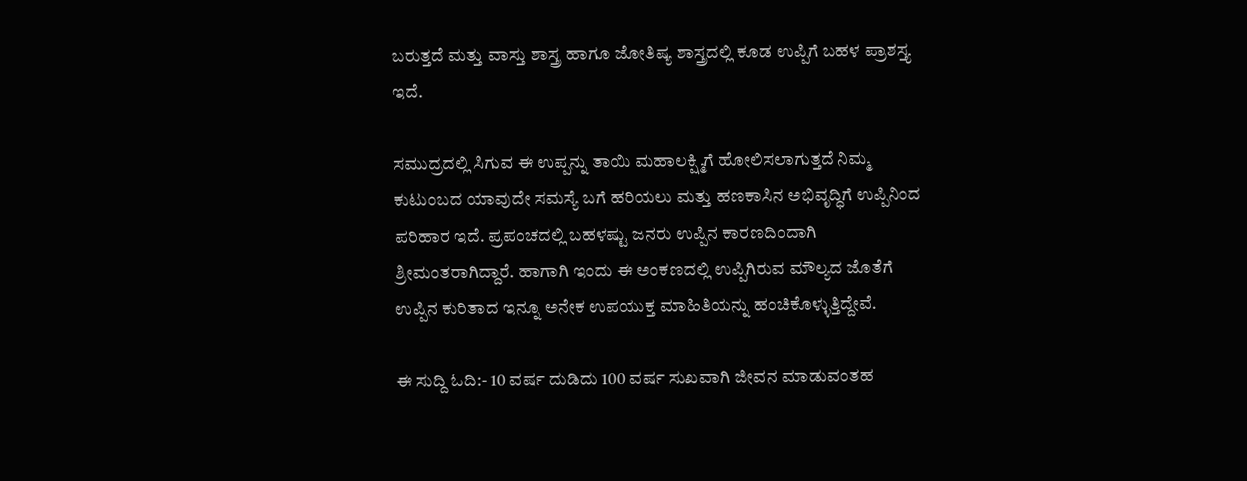ಬರುತ್ತದೆ ಮತ್ತು ವಾಸ್ತು ಶಾಸ್ತ್ರ ಹಾಗೂ ಜೋತಿಷ್ಯ ಶಾಸ್ತ್ರದಲ್ಲಿ ಕೂಡ ಉಪ್ಪಿಗೆ ಬಹಳ ಪ್ರಾಶಸ್ತ್ಯ ಇದೆ.

ಸಮುದ್ರದಲ್ಲಿ ಸಿಗುವ ಈ ಉಪ್ಪನ್ನು ತಾಯಿ ಮಹಾಲಕ್ಷ್ಮಿಗೆ ಹೋಲಿಸಲಾಗುತ್ತದೆ ನಿಮ್ಮ ಕುಟುಂಬದ ಯಾವುದೇ ಸಮಸ್ಯೆ ಬಗೆ ಹರಿಯಲು ಮತ್ತು ಹಣಕಾಸಿನ ಅಭಿವೃದ್ಧಿಗೆ ಉಪ್ಪಿನಿಂದ ಪರಿಹಾರ ಇದೆ. ಪ್ರಪಂಚದಲ್ಲಿ ಬಹಳಷ್ಟು ಜನರು ಉಪ್ಪಿನ ಕಾರಣದಿಂದಾಗಿ ಶ್ರೀಮಂತರಾಗಿದ್ದಾರೆ. ಹಾಗಾಗಿ ಇಂದು ಈ ಅಂಕಣದಲ್ಲಿ ಉಪ್ಪಿಗಿರುವ ಮೌಲ್ಯದ ಜೊತೆಗೆ ಉಪ್ಪಿನ ಕುರಿತಾದ ಇನ್ನೂ ಅನೇಕ ಉಪಯುಕ್ತ ಮಾಹಿತಿಯನ್ನು ಹಂಚಿಕೊಳ್ಳುತ್ತಿದ್ದೇವೆ.

ಈ ಸುದ್ದಿ ಓದಿ:- 10 ವರ್ಷ ದುಡಿದು 100 ವರ್ಷ ಸುಖವಾಗಿ ಜೀವನ ಮಾಡುವಂತಹ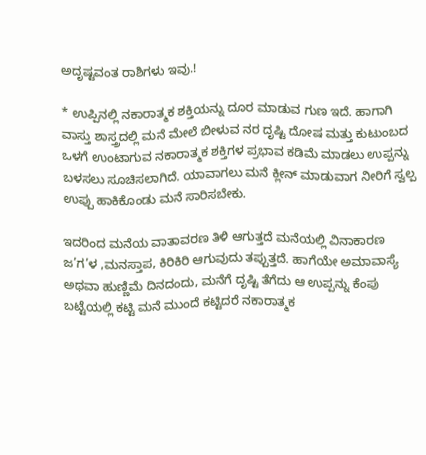ಅದೃಷ್ಟವಂತ ರಾಶಿಗಳು ಇವು.!

* ಉಪ್ಪಿನಲ್ಲಿ ನಕಾರಾತ್ಮಕ ಶಕ್ತಿಯನ್ನು ದೂರ ಮಾಡುವ ಗುಣ ಇದೆ. ಹಾಗಾಗಿ ವಾಸ್ತು ಶಾಸ್ತ್ರದಲ್ಲಿ ಮನೆ ಮೇಲೆ ಬೀಳುವ ನರ ದೃಷ್ಟಿ ದೋಷ ಮತ್ತು ಕುಟುಂಬದ ಒಳಗೆ ಉಂಟಾಗುವ ನಕಾರಾತ್ಮಕ ಶಕ್ತಿಗಳ ಪ್ರಭಾವ ಕಡಿಮೆ ಮಾಡಲು ಉಪ್ಪನ್ನು ಬಳಸಲು ಸೂಚಿಸಲಾಗಿದೆ. ಯಾವಾಗಲು ಮನೆ ಕ್ಲೀನ್ ಮಾಡುವಾಗ ನೀರಿಗೆ ಸ್ವಲ್ಪ ಉಪ್ಪು ಹಾಕಿಕೊಂಡು ಮನೆ ಸಾರಿಸಬೇಕು.

ಇದರಿಂದ ಮನೆಯ ವಾತಾವರಣ ತಿಳಿ ಆಗುತ್ತದೆ ಮನೆಯಲ್ಲಿ ವಿನಾಕಾರಣ ಜ’ಗ’ಳ ,ಮನಸ್ತಾಪ, ಕಿರಿಕಿರಿ ಆಗುವುದು ತಪ್ಪುತ್ತದೆ. ಹಾಗೆಯೇ ಅಮಾವಾಸ್ಯೆ ಅಥವಾ ಹುಣ್ಣಿಮೆ ದಿನದಂದು, ಮನೆಗೆ ದೃಷ್ಟಿ ತೆಗೆದು ಆ ಉಪ್ಪನ್ನು ಕೆಂಪು ಬಟ್ಟೆಯಲ್ಲಿ ಕಟ್ಟಿ ಮನೆ ಮುಂದೆ ಕಟ್ಟಿದರೆ ನಕಾರಾತ್ಮಕ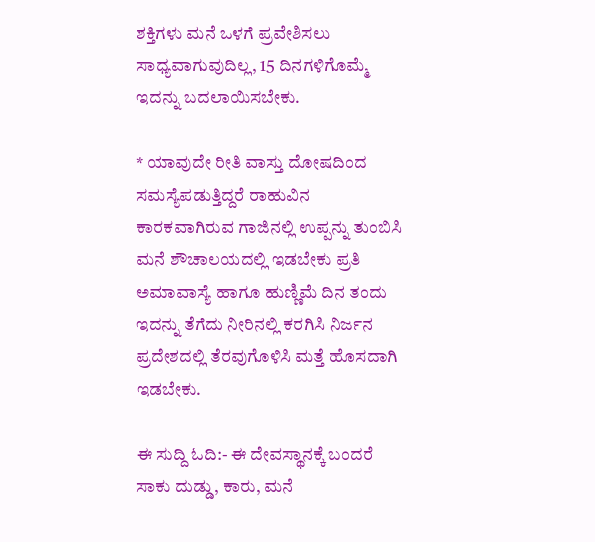ಶಕ್ತಿಗಳು ಮನೆ ಒಳಗೆ ಪ್ರವೇಶಿಸಲು ಸಾಧ್ಯವಾಗುವುದಿಲ್ಲ, 15 ದಿನಗಳಿಗೊಮ್ಮೆ ಇದನ್ನು ಬದಲಾಯಿಸಬೇಕು.

* ಯಾವುದೇ ರೀತಿ ವಾಸ್ತು ದೋಷದಿಂದ ಸಮಸ್ಯೆಪಡುತ್ತಿದ್ದರೆ ರಾಹುವಿನ ಕಾರ‌ಕವಾಗಿರುವ ಗಾಜಿನಲ್ಲಿ ಉಪ್ಪನ್ನು ತುಂಬಿಸಿ ಮನೆ ಶೌಚಾಲಯದಲ್ಲಿ ಇಡಬೇಕು ಪ್ರತಿ ಅಮಾವಾಸ್ಯೆ ಹಾಗೂ ಹುಣ್ಣಿಮೆ ದಿನ ತಂದು ಇದನ್ನು ತೆಗೆದು ನೀರಿನಲ್ಲಿ ಕರಗಿಸಿ ನಿರ್ಜನ ಪ್ರದೇಶದಲ್ಲಿ ತೆರವುಗೊಳಿಸಿ ಮತ್ತೆ ಹೊಸದಾಗಿ ಇಡಬೇಕು.

ಈ ಸುದ್ದಿ ಓದಿ:- ಈ ದೇವಸ್ಥಾನಕ್ಕೆ ಬಂದರೆ ಸಾಕು ದುಡ್ಡು, ಕಾರು, ಮನೆ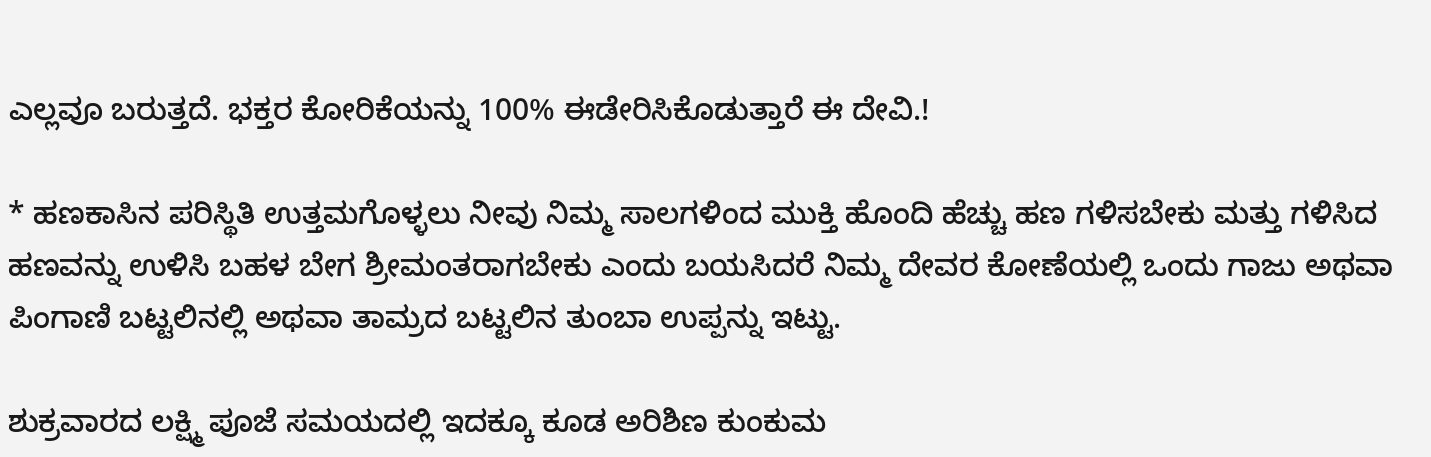ಎಲ್ಲವೂ ಬರುತ್ತದೆ. ಭಕ್ತರ ಕೋರಿಕೆಯನ್ನು 100% ಈಡೇರಿಸಿಕೊಡುತ್ತಾರೆ ಈ ದೇವಿ.!

* ಹಣಕಾಸಿನ ಪರಿಸ್ಥಿತಿ ಉತ್ತಮಗೊಳ್ಳಲು ನೀವು ನಿಮ್ಮ ಸಾಲಗಳಿಂದ ಮುಕ್ತಿ ಹೊಂದಿ ಹೆಚ್ಚು ಹಣ ಗಳಿಸಬೇಕು ಮತ್ತು ಗಳಿಸಿದ ಹಣವನ್ನು ಉಳಿಸಿ ಬಹಳ ಬೇಗ ಶ್ರೀಮಂತರಾಗಬೇಕು ಎಂದು ಬಯಸಿದರೆ ನಿಮ್ಮ ದೇವರ ಕೋಣೆಯಲ್ಲಿ ಒಂದು ಗಾಜು ಅಥವಾ ಪಿಂಗಾಣಿ ಬಟ್ಟಲಿನಲ್ಲಿ ಅಥವಾ ತಾಮ್ರದ ಬಟ್ಟಲಿನ ತುಂಬಾ ಉಪ್ಪನ್ನು ಇಟ್ಟು.

ಶುಕ್ರವಾರದ ಲಕ್ಷ್ಮಿ ಪೂಜೆ ಸಮಯದಲ್ಲಿ ಇದಕ್ಕೂ ಕೂಡ ಅರಿಶಿಣ ಕುಂಕುಮ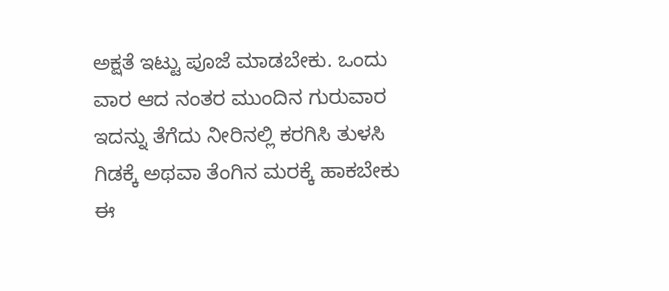ಅಕ್ಷತೆ ಇಟ್ಟು ಪೂಜೆ ಮಾಡಬೇಕು. ಒಂದು ವಾರ ಆದ ನಂತರ ಮುಂದಿನ ಗುರುವಾರ ಇದನ್ನು ತೆಗೆದು ನೀರಿನಲ್ಲಿ ಕರಗಿಸಿ ತುಳಸಿ ಗಿಡಕ್ಕೆ ಅಥವಾ ತೆಂಗಿನ ಮರಕ್ಕೆ ಹಾಕಬೇಕು ಈ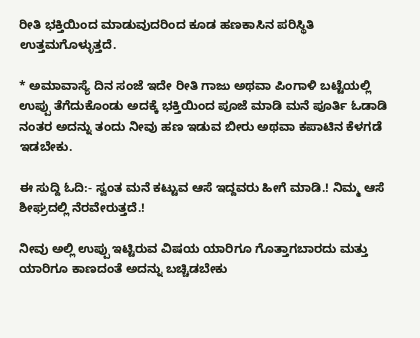ರೀತಿ ಭಕ್ತಿಯಿಂದ ಮಾಡುವುದರಿಂದ ಕೂಡ ಹಣಕಾಸಿನ ಪರಿಸ್ಥಿತಿ ಉತ್ತಮಗೊಳ್ಳುತ್ತದೆ.

* ಅಮಾವಾಸ್ಯೆ ದಿನ ಸಂಜೆ ಇದೇ ರೀತಿ ಗಾಜು ಅಥವಾ ಪಿಂಗಾಳಿ ಬಟ್ಟೆಯಲ್ಲಿ ಉಪ್ಪು ತೆಗೆದುಕೊಂಡು ಅದಕ್ಕೆ ಭಕ್ತಿಯಿಂದ ಪೂಜೆ ಮಾಡಿ ಮನೆ ಪೂರ್ತಿ ಓಡಾಡಿ ನಂತರ ಅದನ್ನು ತಂದು ನೀವು ಹಣ ಇಡುವ ಬೀರು ಅಥವಾ ಕಪಾಟಿನ ಕೆಳಗಡೆ ಇಡಬೇಕು.

ಈ ಸುದ್ದಿ ಓದಿ:- ಸ್ವಂತ ಮನೆ ಕಟ್ಟುವ ಆಸೆ ಇದ್ದವರು ಹೀಗೆ ಮಾಡಿ.! ನಿಮ್ಮ ಆಸೆ ಶೀಘ್ರದಲ್ಲಿ ನೆರವೇರುತ್ತದೆ.!

ನೀವು ಅಲ್ಲಿ ಉಪ್ಪು ಇಟ್ಟಿರುವ ವಿಷಯ ಯಾರಿಗೂ ಗೊತ್ತಾಗಬಾರದು ಮತ್ತು ಯಾರಿಗೂ ಕಾಣದಂತೆ ಅದನ್ನು ಬಚ್ಚಿಡಬೇಕು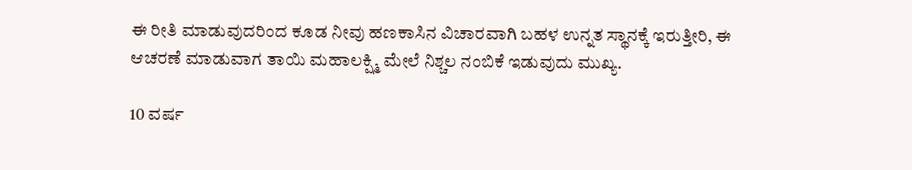ಈ ರೀತಿ ಮಾಡುವುದರಿಂದ ಕೂಡ ನೀವು ಹಣಕಾಸಿನ ವಿಚಾರವಾಗಿ ಬಹಳ ಉನ್ನತ ಸ್ಥಾನಕ್ಕೆ ಇರುತ್ತೀರಿ, ಈ ಆಚರಣೆ ಮಾಡುವಾಗ ತಾಯಿ ಮಹಾಲಕ್ಷ್ಮಿ ಮೇಲೆ ನಿಶ್ಚಲ ನಂಬಿಕೆ ಇಡುವುದು ಮುಖ್ಯ.

10 ವರ್ಷ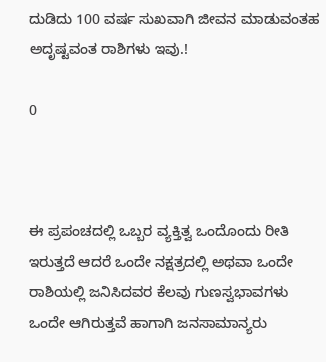ದುಡಿದು 100 ವರ್ಷ ಸುಖವಾಗಿ ಜೀವನ ಮಾಡುವಂತಹ ಅದೃಷ್ಟವಂತ ರಾಶಿಗಳು ಇವು.!

0



ಈ ಪ್ರಪಂಚದಲ್ಲಿ ಒಬ್ಬರ ವ್ಯಕ್ತಿತ್ವ ಒಂದೊಂದು ರೀತಿ ಇರುತ್ತದೆ ಆದರೆ ಒಂದೇ ನಕ್ಷತ್ರದಲ್ಲಿ ಅಥವಾ ಒಂದೇ ರಾಶಿಯಲ್ಲಿ ಜನಿಸಿದವರ ಕೆಲವು ಗುಣಸ್ವಭಾವಗಳು ಒಂದೇ ಆಗಿರುತ್ತವೆ ಹಾಗಾಗಿ ಜನಸಾಮಾನ್ಯರು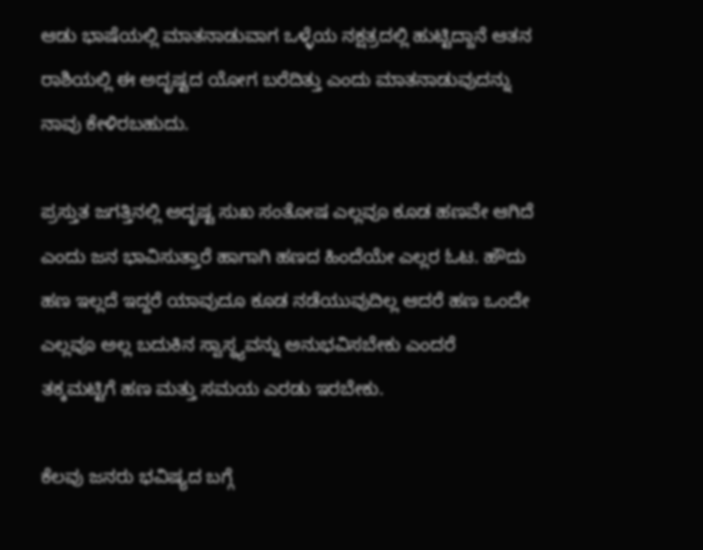ಆಡು ಭಾಷೆಯಲ್ಲಿ ಮಾತನಾಡುವಾಗ ಒಳ್ಳೆಯ ನಕ್ಷತ್ರದಲ್ಲಿ ಹುಟ್ಟಿದ್ದಾನೆ ಆತನ ರಾಶಿಯಲ್ಲಿ ಈ ಅದೃಷ್ಟದ ಯೋಗ ಬರೆದಿತ್ತು ಎಂದು ಮಾತನಾಡುವುದನ್ನು ನಾವು ಕೇಳಿರಬಹುದು.

ಪ್ರಸ್ತುತ ಜಗತ್ತಿನಲ್ಲಿ ಅದೃಷ್ಟ ಸುಖ ಸಂತೋಷ ಎಲ್ಲವೂ ಕೂಡ ಹಣವೇ ಆಗಿದೆ ಎಂದು ಜನ ಭಾವಿಸುತ್ತಾರೆ ಹಾಗಾಗಿ ಹಣದ ಹಿಂದೆಯೇ ಎಲ್ಲರ ಓಟ. ಹೌದು ಹಣ ಇಲ್ಲದೆ ಇದ್ದರೆ ಯಾವುದೂ ಕೂಡ ನಡೆಯುವುದಿಲ್ಲ ಆದರೆ ಹಣ ಒಂದೇ ಎಲ್ಲವೂ ಅಲ್ಲ ಬದುಕಿನ ಸ್ವಾಸ್ಥ್ಯವನ್ನು ಅನುಭವಿಸಬೇಕು ಎಂದರೆ ತಕ್ಕಮಟ್ಟಿಗೆ ಹಣ ಮತ್ತು ಸಮಯ ಎರಡು ಇರಬೇಕು.

ಕೆಲವು ಜನರು ಭವಿಷ್ಯದ ಬಗ್ಗೆ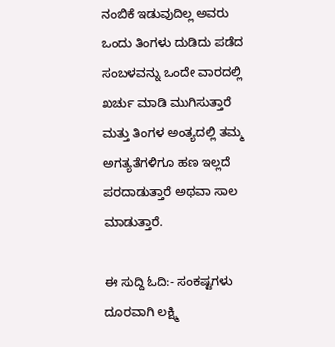ನಂಬಿಕೆ ಇಡುವುದಿಲ್ಲ ಅವರು ಒಂದು ತಿಂಗಳು ದುಡಿದು ಪಡೆದ ಸಂಬಳವನ್ನು ಒಂದೇ ವಾರದಲ್ಲಿ ಖರ್ಚು ಮಾಡಿ ಮುಗಿಸುತ್ತಾರೆ ಮತ್ತು ತಿಂಗಳ ಅಂತ್ಯದಲ್ಲಿ ತಮ್ಮ ಅಗತ್ಯತೆಗಳಿಗೂ ಹಣ ಇಲ್ಲದೆ ಪರದಾಡುತ್ತಾರೆ ಅಥವಾ ಸಾಲ ಮಾಡುತ್ತಾರೆ.

ಈ ಸುದ್ದಿ ಓದಿ:- ಸಂಕಷ್ಟಗಳು ದೂರವಾಗಿ ಲಕ್ಷ್ಮಿ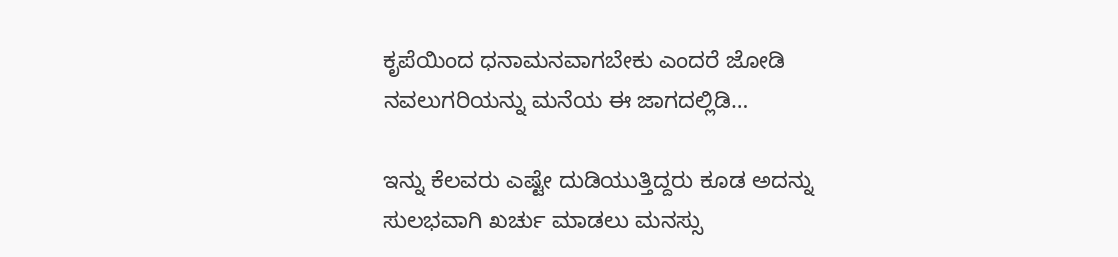ಕೃಪೆಯಿಂದ ಧನಾಮನವಾಗಬೇಕು ಎಂದರೆ ಜೋಡಿ ನವಲುಗರಿಯನ್ನು ಮನೆಯ ಈ ಜಾಗದಲ್ಲಿಡಿ…

ಇನ್ನು ಕೆಲವರು ಎಷ್ಟೇ ದುಡಿಯುತ್ತಿದ್ದರು ಕೂಡ ಅದನ್ನು ಸುಲಭವಾಗಿ ಖರ್ಚು ಮಾಡಲು ಮನಸ್ಸು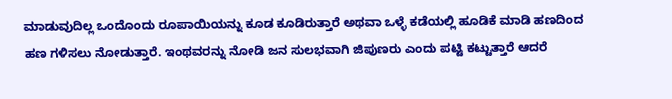ಮಾಡುವುದಿಲ್ಲ ಒಂದೊಂದು ರೂಪಾಯಿಯನ್ನು ಕೂಡ ಕೂಡಿರುತ್ತಾರೆ ಅಥವಾ ಒಳ್ಳೆ ಕಡೆಯಲ್ಲಿ ಹೂಡಿಕೆ ಮಾಡಿ ಹಣದಿಂದ ಹಣ ಗಳಿಸಲು ನೋಡುತ್ತಾರೆ. ಇಂಥವರನ್ನು ನೋಡಿ ಜನ ಸುಲಭವಾಗಿ ಜಿಪುಣರು ಎಂದು ಪಟ್ಟಿ ಕಟ್ಟುತ್ತಾರೆ ಆದರೆ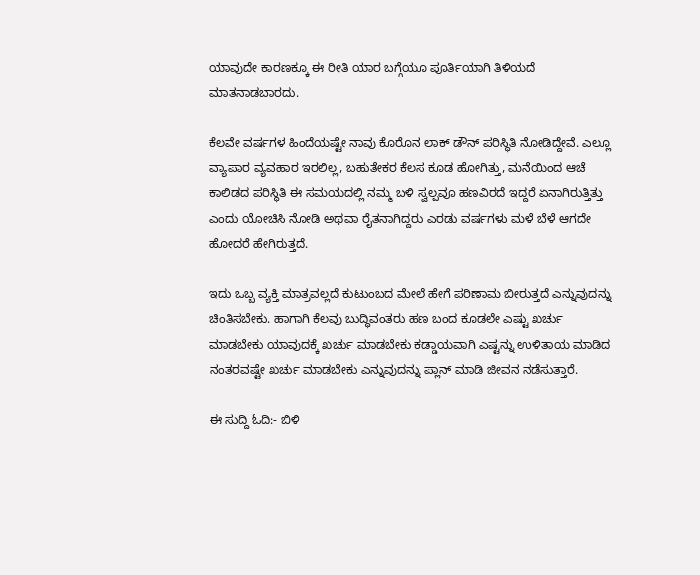ಯಾವುದೇ ಕಾರಣಕ್ಕೂ ಈ ರೀತಿ ಯಾರ ಬಗ್ಗೆಯೂ ಪೂರ್ತಿಯಾಗಿ ತಿಳಿಯದೆ ಮಾತನಾಡಬಾರದು.

ಕೆಲವೇ ವರ್ಷಗಳ ಹಿಂದೆಯಷ್ಟೇ ನಾವು ಕೊರೊನ ಲಾಕ್ ಡೌನ್ ಪರಿಸ್ಥಿತಿ ನೋಡಿದ್ದೇವೆ. ಎಲ್ಲೂ ವ್ಯಾಪಾರ ವ್ಯವಹಾರ ಇರಲಿಲ್ಲ, ಬಹುತೇಕರ ಕೆಲಸ ಕೂಡ ಹೋಗಿತ್ತು, ಮನೆಯಿಂದ ಆಚೆ ಕಾಲಿಡದ ಪರಿಸ್ಥಿತಿ ಈ ಸಮಯದಲ್ಲಿ ನಮ್ಮ ಬಳಿ ಸ್ವಲ್ಪವೂ ಹಣವಿರದೆ ಇದ್ದರೆ ಏನಾಗಿರುತ್ತಿತ್ತು ಎಂದು ಯೋಚಿಸಿ ನೋಡಿ ಅಥವಾ ರೈತನಾಗಿದ್ದರು ಎರಡು ವರ್ಷಗಳು ಮಳೆ ಬೆಳೆ ಆಗದೇ ಹೋದರೆ ಹೇಗಿರುತ್ತದೆ.

ಇದು ಒಬ್ಬ ವ್ಯಕ್ತಿ ಮಾತ್ರವಲ್ಲದೆ ಕುಟುಂಬದ ಮೇಲೆ ಹೇಗೆ ಪರಿಣಾಮ ಬೀರುತ್ತದೆ ಎನ್ನುವುದನ್ನು ಚಿಂತಿಸಬೇಕು. ಹಾಗಾಗಿ ಕೆಲವು ಬುದ್ಧಿವಂತರು ಹಣ ಬಂದ ಕೂಡಲೇ ಎಷ್ಟು ಖರ್ಚು ಮಾಡಬೇಕು ಯಾವುದಕ್ಕೆ ಖರ್ಚು ಮಾಡಬೇಕು ಕಡ್ಡಾಯವಾಗಿ ಎಷ್ಟನ್ನು ಉಳಿತಾಯ ಮಾಡಿದ ನಂತರವಷ್ಟೇ ಖರ್ಚು ಮಾಡಬೇಕು ಎನ್ನುವುದನ್ನು ಪ್ಲಾನ್ ಮಾಡಿ ಜೀವನ ನಡೆಸುತ್ತಾರೆ.

ಈ ಸುದ್ದಿ ಓದಿ:- ಬಿಳಿ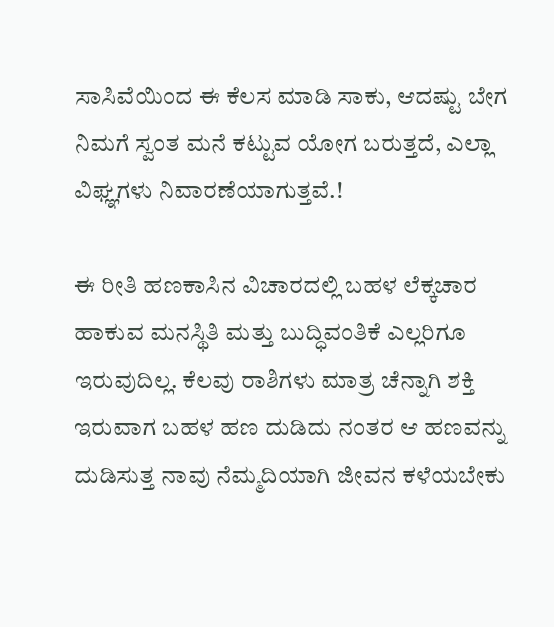ಸಾಸಿವೆಯಿಂದ ಈ ಕೆಲಸ ಮಾಡಿ ಸಾಕು, ಆದಷ್ಟು ಬೇಗ ನಿಮಗೆ ಸ್ವಂತ ಮನೆ ಕಟ್ಟುವ ಯೋಗ ಬರುತ್ತದೆ, ಎಲ್ಲಾ ವಿಘ್ಞಗಳು ನಿವಾರಣೆಯಾಗುತ್ತವೆ.!

ಈ ರೀತಿ ಹಣಕಾಸಿನ ವಿಚಾರದಲ್ಲಿ ಬಹಳ ಲೆಕ್ಕಚಾರ ಹಾಕುವ ಮನಸ್ಥಿತಿ ಮತ್ತು ಬುದ್ಧಿವಂತಿಕೆ ಎಲ್ಲರಿಗೂ ಇರುವುದಿಲ್ಲ. ಕೆಲವು ರಾಶಿಗಳು ಮಾತ್ರ ಚೆನ್ನಾಗಿ ಶಕ್ತಿ ಇರುವಾಗ ಬಹಳ ಹಣ ದುಡಿದು ನಂತರ ಆ ಹಣವನ್ನು ದುಡಿಸುತ್ತ ನಾವು ನೆಮ್ಮದಿಯಾಗಿ ಜೀವನ ಕಳೆಯಬೇಕು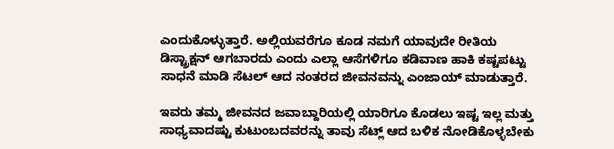ಎಂದುಕೊಳ್ಳುತ್ತಾರೆ. ಅಲ್ಲಿಯವರೆಗೂ ಕೂಡ ನಮಗೆ ಯಾವುದೇ ರೀತಿಯ ಡಿಸ್ಟ್ರಾಕ್ಷನ್ ಆಗಬಾರದು ಎಂದು ಎಲ್ಲಾ ಆಸೆಗಳಿಗೂ ಕಡಿವಾಣ ಹಾಕಿ ಕಷ್ಟಪಟ್ಟು ಸಾಧನೆ ಮಾಡಿ ಸೆಟಲ್ ಆದ ನಂತರದ ಜೀವನವನ್ನು ಎಂಜಾಯ್ ಮಾಡುತ್ತಾರೆ.

ಇವರು ತಮ್ಮ ಜೀವನದ ಜವಾಬ್ದಾರಿಯಲ್ಲಿ ಯಾರಿಗೂ ಕೊಡಲು ಇಷ್ಟ ಇಲ್ಲ ಮತ್ತು ಸಾಧ್ಯವಾದಷ್ಟು ಕುಟುಂಬದವರನ್ನು ತಾವು ಸೆಟ್ಲ್ ಆದ ಬಳಿಕ ನೋಡಿಕೊಳ್ಳಬೇಕು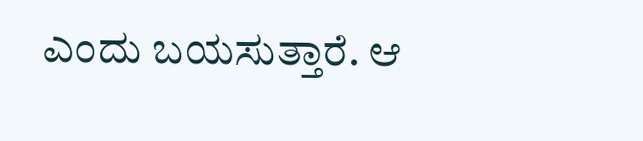ಎಂದು ಬಯಸುತ್ತಾರೆ. ಆ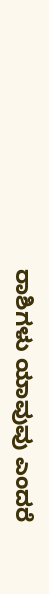ರಾಶಿಗಳು ಯಾವುವು ಎಂದರೆ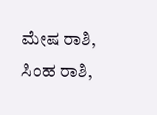ಮೇಷ ರಾಶಿ, ಸಿಂಹ ರಾಶಿ,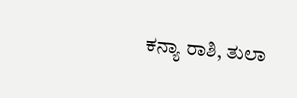ಕನ್ಯಾ ರಾಶಿ, ತುಲಾ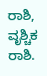ರಾಶಿ, ವೃಶ್ಚಿಕ ರಾಶಿ.